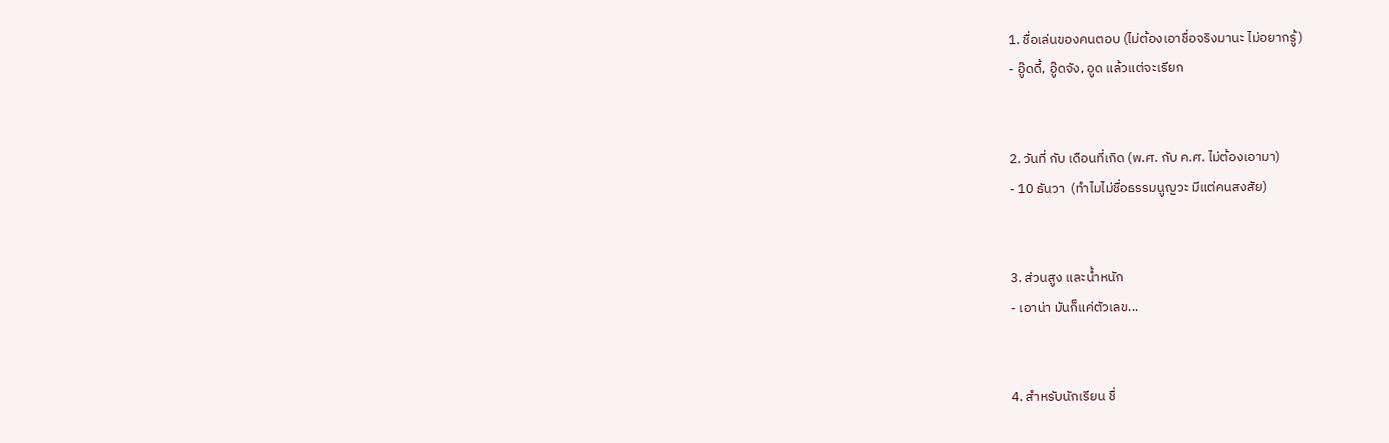1. ชื่อเล่นของคนตอบ (ไม่ต้องเอาชื่อจริงมานะ ไม่อยากรู้)
- อู๊ดดี้, อู๊ดจัง, อูด แล้วแต่จะเรียก


2. วันที่ กับ เดือนที่เกิด (พ.ศ. กับ ค.ศ. ไม่ต้องเอามา)
- 10 ธันวา  (ทำไมไม่ชื่อธรรมนูญวะ มีแต่คนสงสัย)


3. ส่วนสูง และน้ำหนัก
- เอาน่า มันก็แค่ตัวเลข...


4. สำหรับนักเรียน ชื่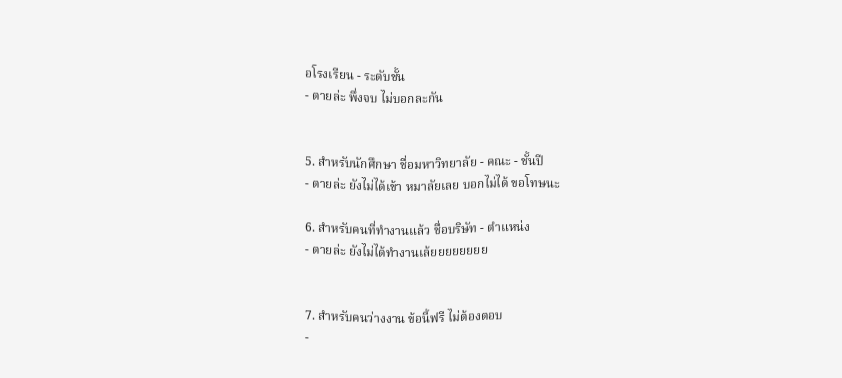อโรงเรียน - ระดับชั้น
- ตายล่ะ พึ่งจบ ไม่บอกละกัน


5. สำหรับนักศึกษา ชื่อมหาวิทยาลัย - คณะ - ชั้นปี
- ตายล่ะ ยังไม่ได้เข้า หมาลัยเลย บอกไม่ได้ ขอโทษนะ

6. สำหรับคนที่ทำงานแล้ว ชื่อบริษัท - ตำแหน่ง
- ตายล่ะ ยังไม่ได้ทำงานเล้ยยยยยยยย


7. สำหรับคนว่างงาน ข้อนี้ฟรี ไม่ต้องตอบ
-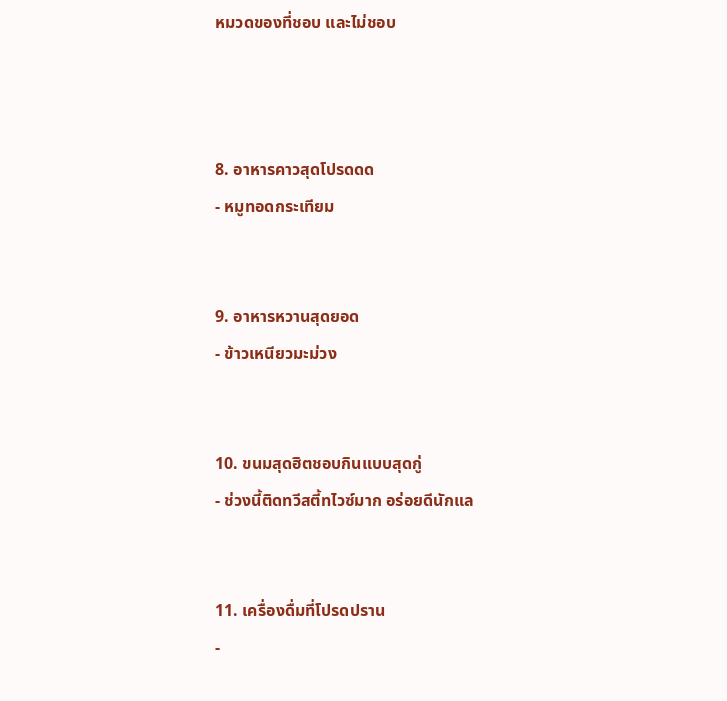หมวดของที่ชอบ และไม่ชอบ



8. อาหารคาวสุดโปรดดด
- หมูทอดกระเทียม


9. อาหารหวานสุดยอด
- ข้าวเหนียวมะม่วง


10. ขนมสุดฮิตชอบกินแบบสุดกู่
- ช่วงนี้ติดทวีสตี้ทไวซ์มาก อร่อยดีนักแล


11. เครื่องดื่มที่โปรดปราน
-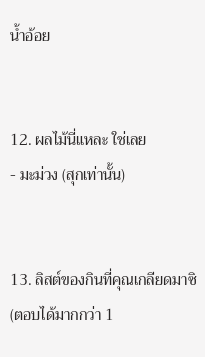น้ำอ้อย


12. ผลไม้นี่แหละ ใช่เลย
- มะม่วง (สุกเท่านั้น)


13. ลิสต์ของกินที่คุณเกลียดมาซิ (ตอบได้มากกว่า 1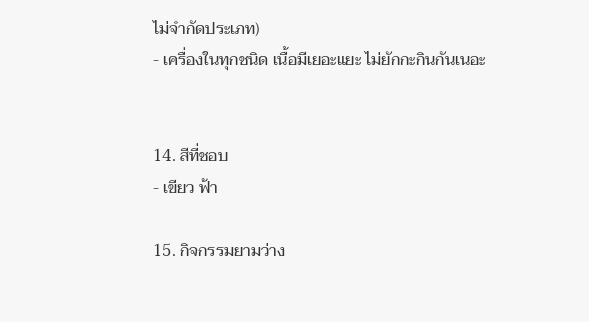ไม่จำกัดประเภท)
- เครื่องในทุกชนิด เนื้อมีเยอะแยะ ไม่ยักกะกินกันเนอะ


14. สีที่ชอบ
- เขียว ฟ้า

15. กิจกรรมยามว่าง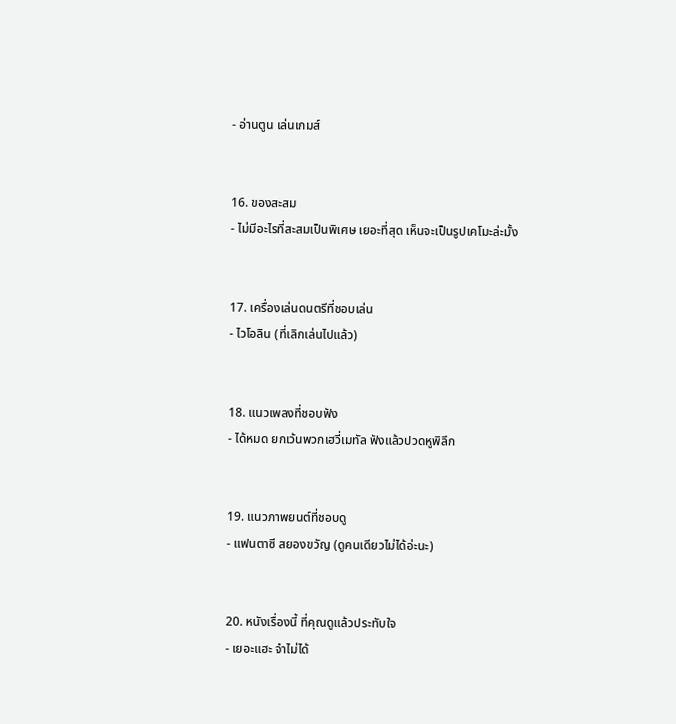- อ่านตูน เล่นเกมส์


16. ของสะสม
- ไม่มีอะไรที่สะสมเป็นพิเศษ เยอะที่สุด เห็นจะเป็นรูปเคโมะล่ะมั้ง


17. เครื่องเล่นดนตรีที่ชอบเล่น
- ไวโอลิน (ที่เลิกเล่นไปแล้ว)


18. แนวเพลงที่ชอบฟัง
- ได้หมด ยกเว้นพวกเฮวี่เมทัล ฟังแล้วปวดหูพิลึก


19. แนวภาพยนต์ที่ชอบดู
- แฟนตาซี สยองขวัญ (ดูคนเดียวไม่ได้อ่ะนะ)


20. หนังเรื่องนี้ ที่คุณดูแล้วประทับใจ
- เยอะแฮะ จำไม่ได้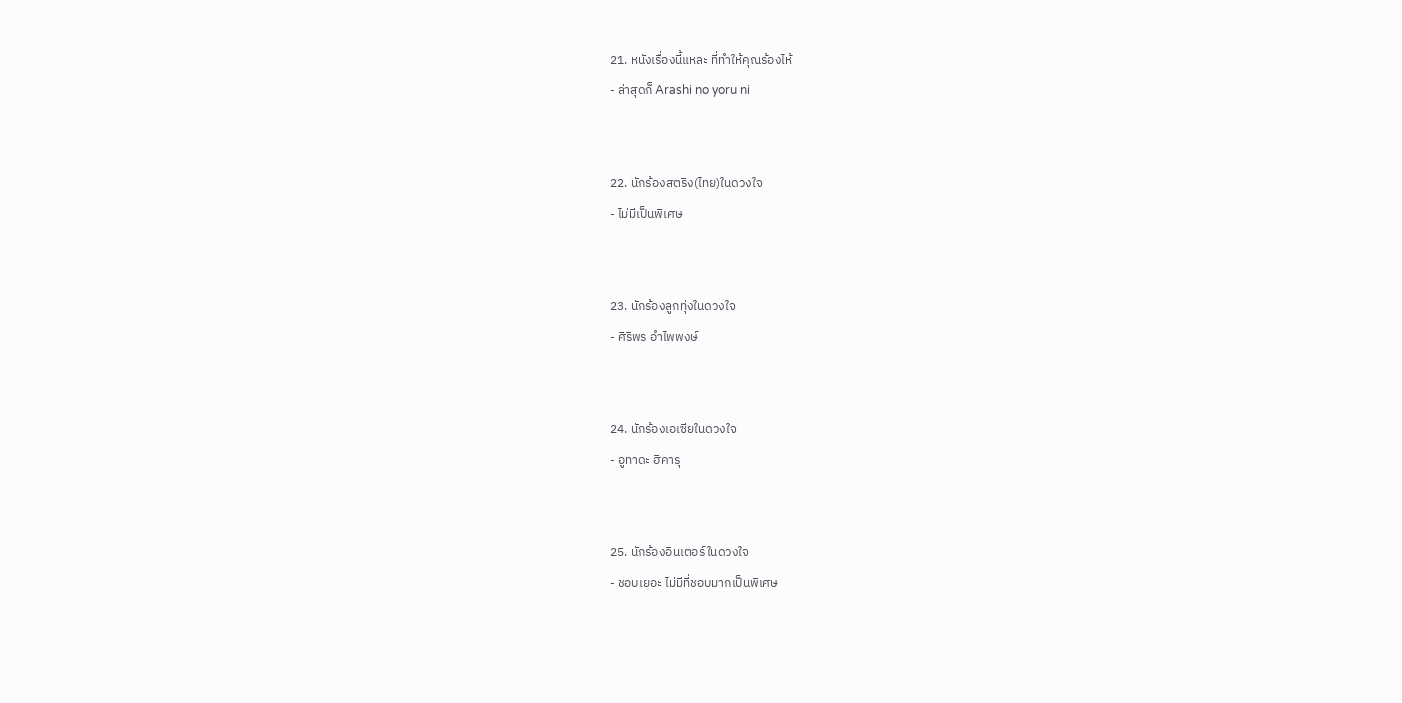21. หนังเรื่องนี้แหละ ที่ทำให้คุณร้องไห้
- ล่าสุดก็ Arashi no yoru ni


22. นักร้องสตริง(ไทย)ในดวงใจ
- ไม่มีเป็นพิเศษ


23. นักร้องลูกทุ่งในดวงใจ
- ศิริพร อำไพพงษ์


24. นักร้องเอเซียในดวงใจ
- อูทาดะ ฮิคารุ


25. นักร้องอินเตอร์ในดวงใจ
- ชอบเยอะ ไม่มีที่ชอบมากเป็นพิเศษ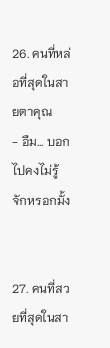26. คนที่หล่อที่สุดในสายตาคุณ
- อืม... บอกไปคงไม่รู้จักหรอกมั้ง


27. คนที่สวยที่สุดในสา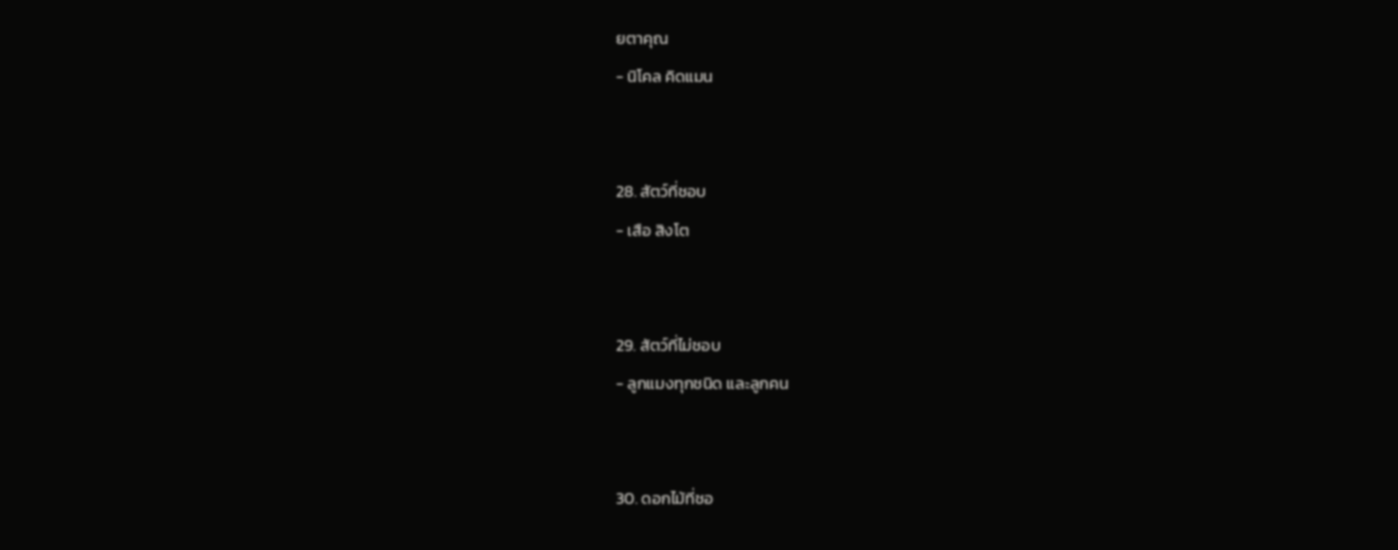ยตาคุณ
- นิโคล คิดแมน


28. สัตว์ที่ชอบ
- เสือ สิงโต


29. สัตว์ที่ไม่ชอบ
- ลูกแมงทุกชนิด และลูกคน


30. ดอกไม้ที่ชอ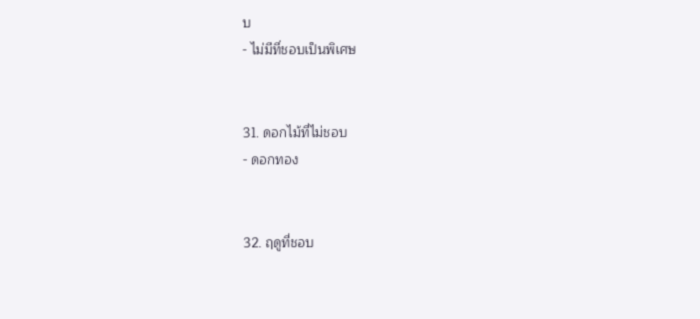บ
- ไม่มีที่ชอบเป็นพิเศษ


31. ดอกไม้ที่ไม่ชอบ
- ดอกทอง


32. ฤดูที่ชอบ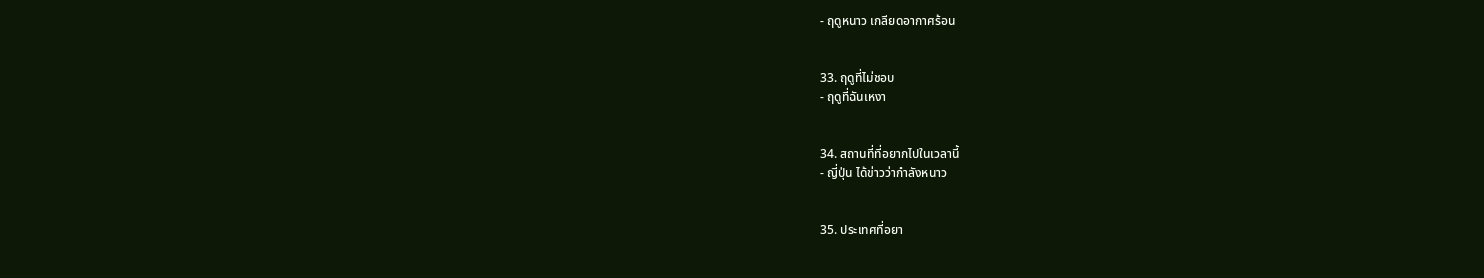- ฤดูหนาว เกลียดอากาศร้อน


33. ฤดูที่ไม่ชอบ
- ฤดูที่ฉันเหงา


34. สถานที่ที่อยากไปในเวลานี้
- ญี่ปุ่น ได้ข่าวว่ากำลังหนาว


35. ประเทศที่อยา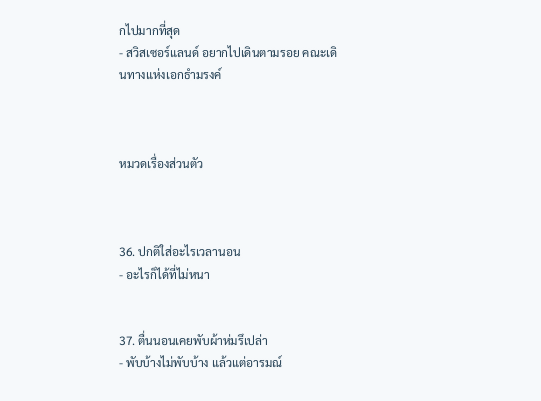กไปมากที่สุด
- สวิสเซอร์แลนด์ อยากไปเดินตามรอย คณะเดินทางแห่งเอกธำมรงค์



หมวดเรื่องส่วนตัว



36. ปกติใส่อะไรเวลานอน
- อะไรก็ได้ที่ไม่หนา


37. ตื่นนอนเคยพับผ้าห่มรึเปล่า
- พับบ้างไม่พับบ้าง แล้วแต่อารมณ์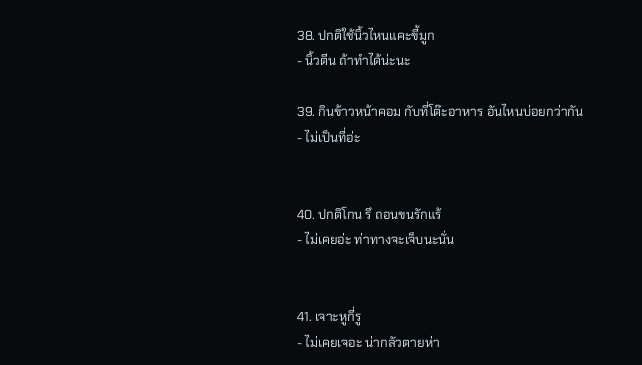38. ปกติใช้นิ้วไหนแคะขี้มูก
- นิ้วตีน ถ้าทำได้น่ะนะ

39. กินข้าวหน้าคอม กับที่โต๊ะอาหาร อันไหนบ่อยกว่ากัน
- ไม่เป็นที่อ่ะ


40. ปกติโกน รึ ถอนขนรักแร้
- ไม่เคยอ่ะ ท่าทางจะเจ็บนะนั่น


41. เจาะหูกี่รู
- ไม่เคยเจอะ น่ากลัวตายห่า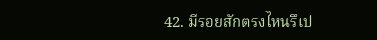42. มีรอยสักตรงไหนรึเป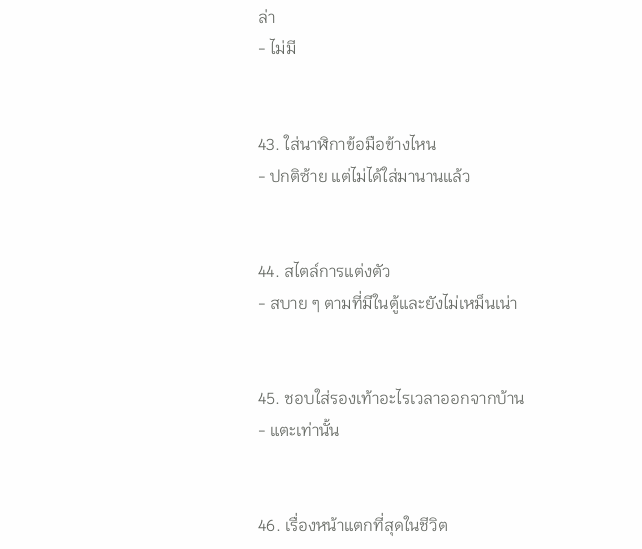ล่า
- ไม่มี


43. ใส่นาฬิกาข้อมือข้างไหน
- ปกติซ้าย แต่ไม่ได้ใส่มานานแล้ว


44. สไตล์การแต่งตัว
- สบาย ๆ ตามที่มีในตู้และยังไม่เหม็นเน่า


45. ชอบใส่รองเท้าอะไรเวลาออกจากบ้าน
- แตะเท่านั้น


46. เรื่องหน้าแตกที่สุดในชีวิต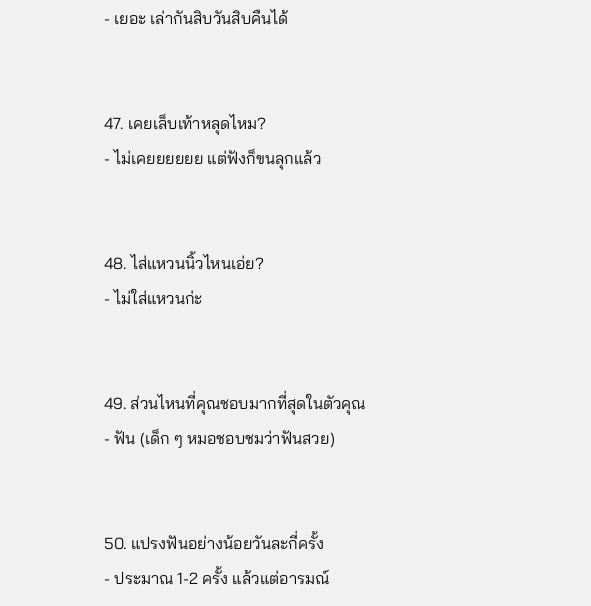- เยอะ เล่ากันสิบวันสิบคืนได้


47. เคยเล็บเท้าหลุดไหม?
- ไม่เคยยยยยย แต่ฟังก็ขนลุกแล้ว


48. ไส่แหวนนิ้วไหนเอ่ย?
- ไม่ใส่แหวนก่ะ


49. ส่วนไหนที่คุณชอบมากที่สุดในตัวคุณ
- ฟัน (เด็ก ๆ หมอชอบชมว่าฟันสวย)


50. แปรงฟันอย่างน้อยวันละกี่ครั้ง
- ประมาณ 1-2 ครั้ง แล้วแต่อารมณ์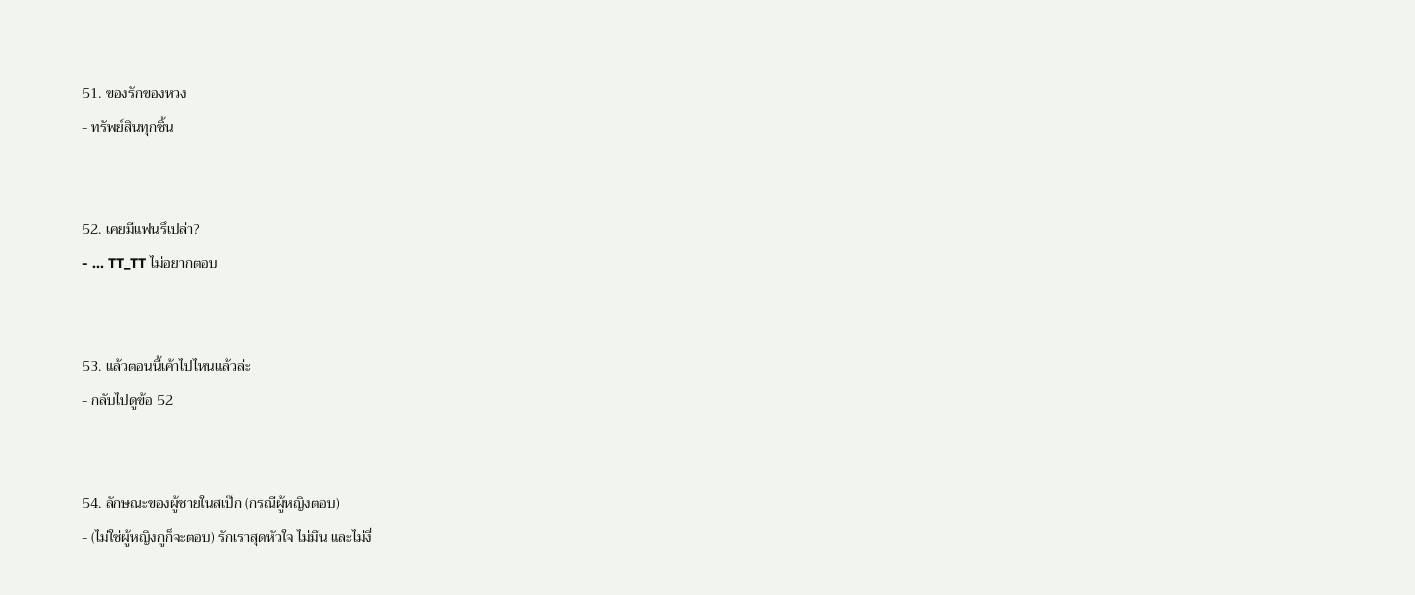51. ของรักของหวง
- ทรัพย์สินทุกชิ้น


52. เคยมีแฟนรึเปล่า?
- ... TT_TT ไม่อยากตอบ


53. แล้วตอนนี้เค้าไปไหนแล้วล่ะ
- กลับไปดูข้อ 52


54. ลักษณะของผู้ชายในสเป๊ก (กรณีผู้หญิงตอบ)
- (ไม่ใช่ผู้หญิงกูก็จะตอบ) รักเราสุดหัวใจ ไม่มึน และไม่งี่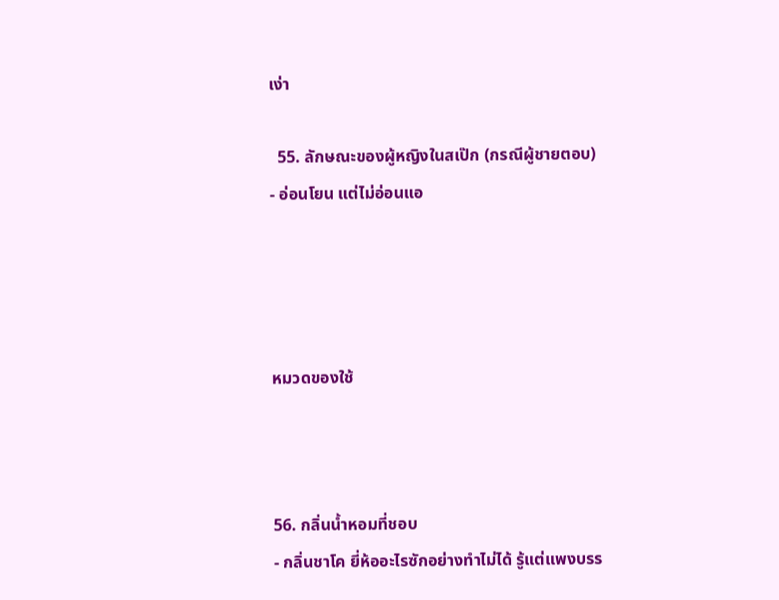เง่า

  55. ลักษณะของผู้หญิงในสเป๊ก (กรณีผู้ชายตอบ)
- อ่อนโยน แต่ไม่อ่อนแอ




หมวดของใช้



56. กลิ่นน้ำหอมที่ชอบ
- กลิ่นชาโค ยี่ห้ออะไรซักอย่างทำไม่ได้ รู้แต่แพงบรร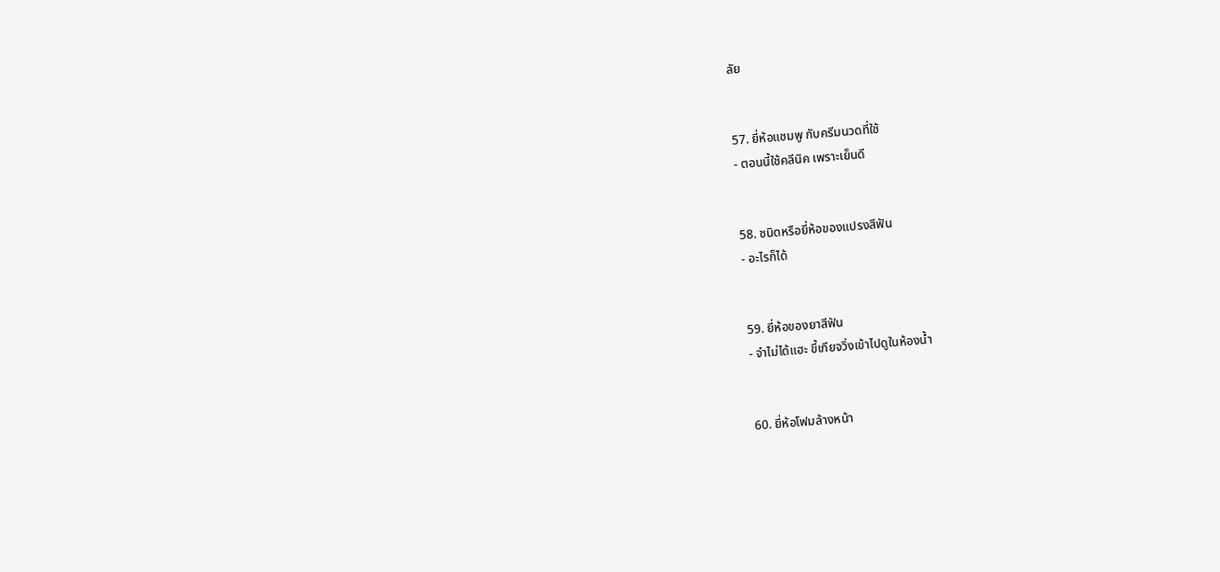ลัย


57. ยี่ห้อแชมพู กับครีมนวดที่ใช้
- ตอนนี้ใช้คลีนิค เพราะเย็นดี


58. ชนิดหรือยี่ห้อของแปรงสีฟัน
- อะไรก็ได้


59. ยี่ห้อของยาสีฟัน
- จำไม่ได้แฮะ ขี้เกียจวิ่งเข้าไปดูในห้องน้ำ


60. ยี่ห้อโฟมล้างหน้า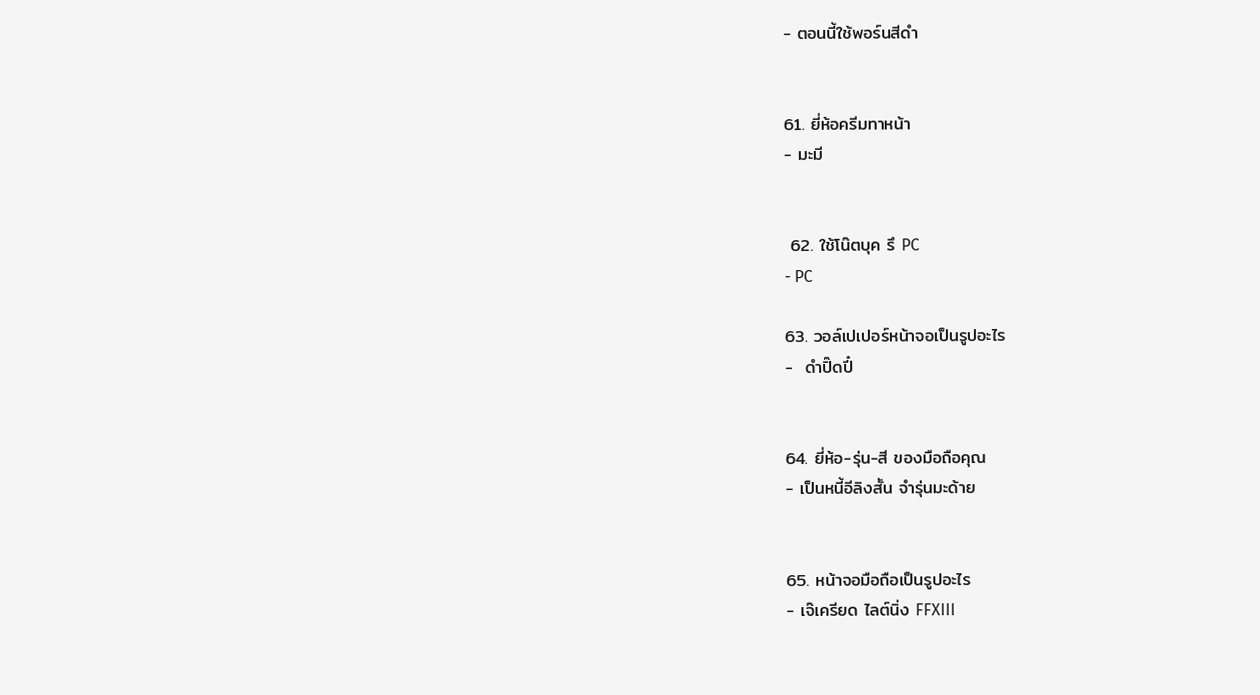- ตอนนี้ใช้พอร์นสีดำ


61. ยี่ห้อครีมทาหน้า
- มะมี


 62. ใช้โน๊ตบุค รึ PC
- PC

63. วอล์เปเปอร์หน้าจอเป็นรูปอะไร
-  ดำปิ๊ดปี๋


64. ยี่ห้อ-รุ่น-สี ของมือถือคุณ
- เป็นหนี้อีลิงสั้น จำรุ่นมะด้าย


65. หน้าจอมือถือเป็นรูปอะไร
- เจ๊เครียด ไลต์นิ่ง FFXIII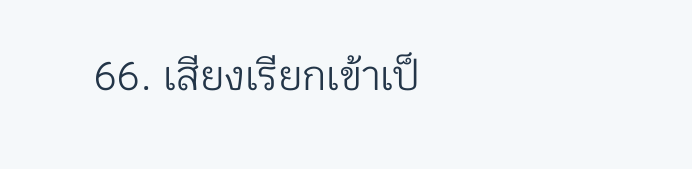66. เสียงเรียกเข้าเป็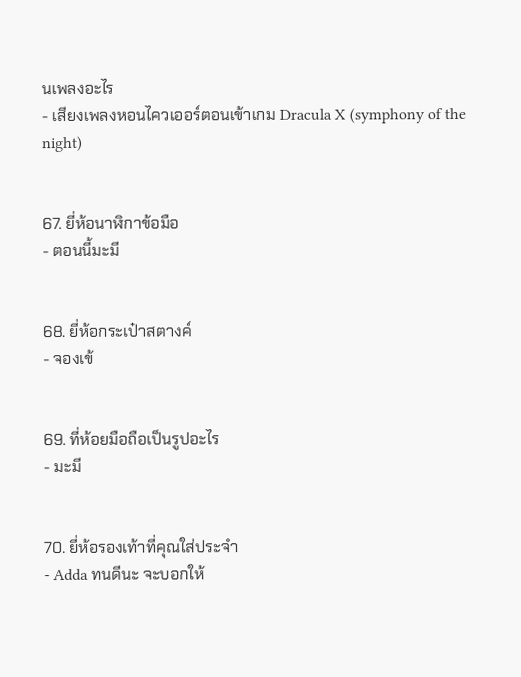นเพลงอะไร
- เสียงเพลงหอนไควเออร์ตอนเข้าเกม Dracula X (symphony of the night)


67. ยี่ห้อนาฬิกาข้อมือ
- ตอนนี้มะมี


68. ยี่ห้อกระเป๋าสตางค์
- จองเข้


69. ที่ห้อยมือถือเป็นรูปอะไร
- มะมี


70. ยี่ห้อรองเท้าที่คุณใส่ประจำ
- Adda ทนดีนะ จะบอกให้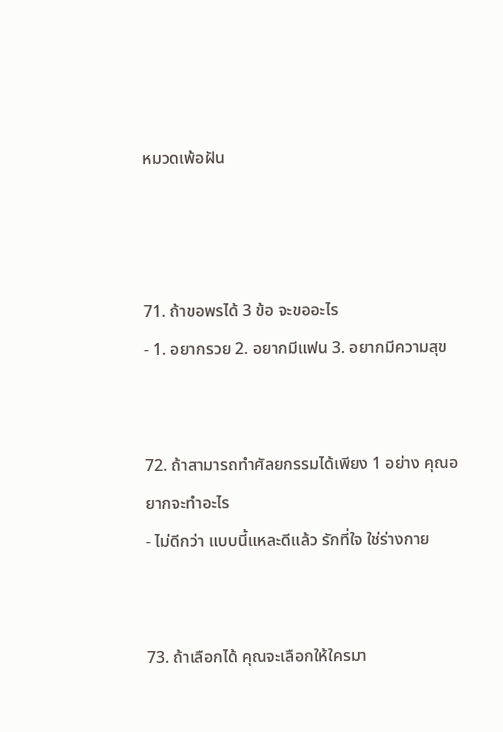หมวดเพ้อฝัน



71. ถ้าขอพรได้ 3 ข้อ จะขออะไร
- 1. อยากรวย 2. อยากมีแฟน 3. อยากมีความสุข


72. ถ้าสามารถทำศัลยกรรมได้เพียง 1 อย่าง คุณอยากจะทำอะไร
- ไม่ดีกว่า แบบนี้แหละดีแล้ว รักที่ใจ ใช่ร่างกาย


73. ถ้าเลือกได้ คุณจะเลือกให้ใครมา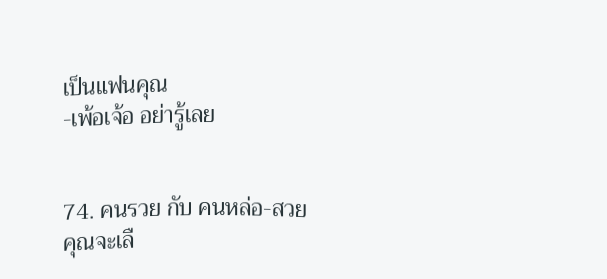เป็นแฟนคุณ
-เพ้อเจ้อ อย่ารู้เลย


74. คนรวย กับ คนหล่อ-สวย คุณจะเลื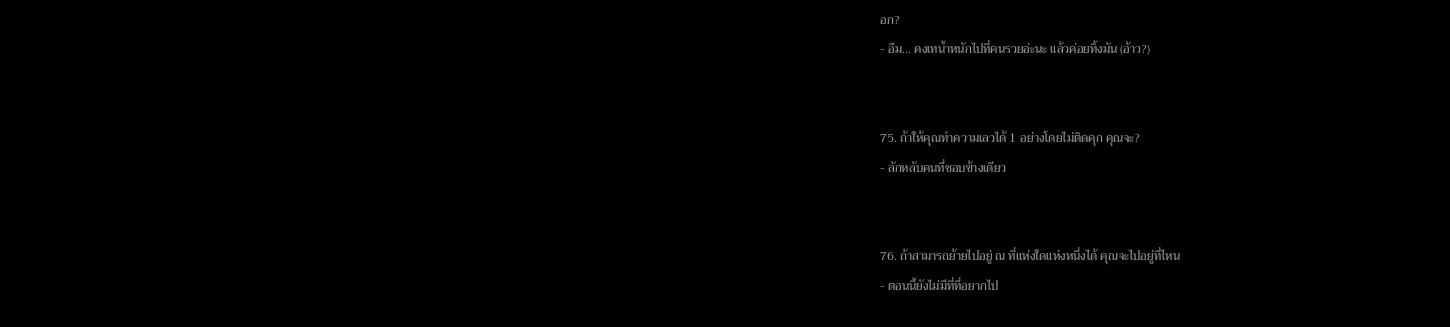อก?
- อืม... คงเทน้ำหนักไปที่คนรวยอ่ะนะ แล้วค่อยทิ้งมัน (อ้าว?)


75. ถ้าให้คุณทำความเลวได้ 1 อย่างโดยไม่ติดคุก คุณจะ?
- ลักหลับคนที่ชอบข้างเดียว


76. ถ้าสามารถย้ายไปอยู่ ณ ที่แห่งใดแห่งหนึ่งได้ คุณจะไปอยู่ที่ไหน
- ตอนนี้ยังไม่มีที่ที่อยากไป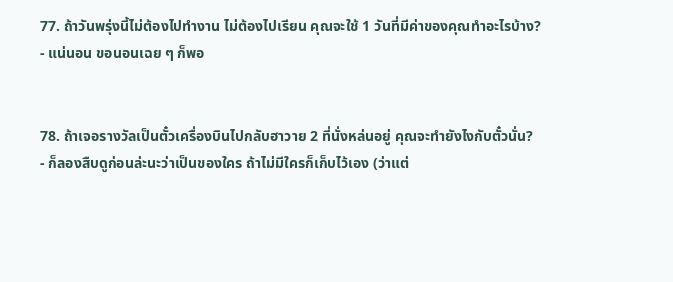77. ถ้าวันพรุ่งนี้ไม่ต้องไปทำงาน ไม่ต้องไปเรียน คุณจะใช้ 1 วันที่มีค่าของคุณทำอะไรบ้าง?
- แน่นอน ขอนอนเฉย ๆ ก็พอ


78. ถ้าเจอรางวัลเป็นตั๋วเครื่องบินไปกลับฮาวาย 2 ที่นั่งหล่นอยู่ คุณจะทำยังไงกับตั๋วนั่น?
- ก็ลองสืบดูก่อนล่ะนะว่าเป็นของใคร ถ้าไม่มีใครก็เก็บไว้เอง (ว่าแต่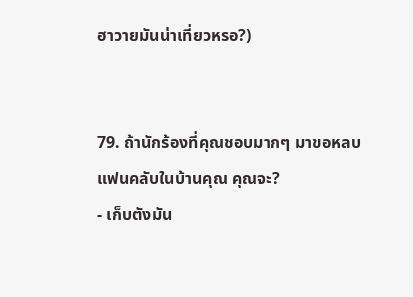ฮาวายมันน่าเที่ยวหรอ?)


79. ถ้านักร้องที่คุณชอบมากๆ มาขอหลบแฟนคลับในบ้านคุณ คุณจะ?
- เก็บตังมัน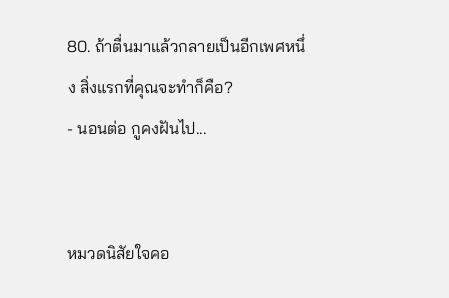80. ถ้าตื่นมาแล้วกลายเป็นอีกเพศหนึ่ง สิ่งแรกที่คุณจะทำก็คือ?
- นอนต่อ กูคงฝันไป...


หมวดนิสัยใจคอ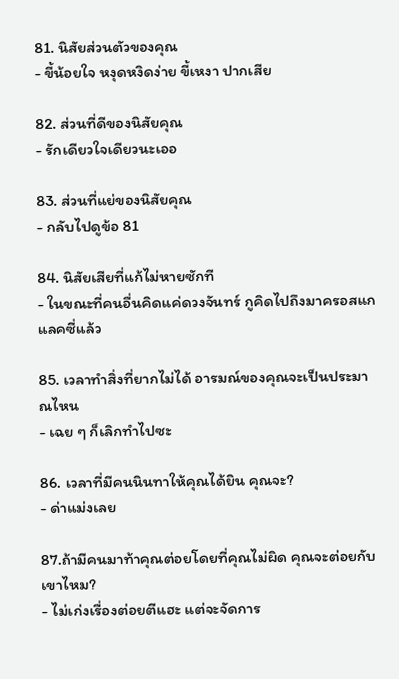81. นิสัยส่วนตัวของคุณ
- ขี้น้อยใจ หงุดหงิดง่าย ขี้เหงา ปากเสีย

82. ส่วนที่ดีของนิสัยคุณ
- รักเดียวใจเดียวนะเออ

83. ส่วนที่แย่ของนิสัยคุณ
- กลับไปดูข้อ 81

84. นิสัยเสียที่แก้ไม่หายซักที
- ในขณะที่คนอื่นคิดแค่ดวงจันทร์ กูคิดไปถึงมาครอสแกแลคซี่แล้ว

85. เวลาทำสิ่งที่ยากไม่ได้ อารมณ์ของคุณจะเป็นประมาณไหน
- เฉย ๆ ก็เลิกทำไปซะ

86. เวลาที่มีคนนินทาให้คุณได้ยิน คุณจะ?
- ด่าแม่งเลย

87.ถ้ามีคนมาท้าคุณต่อยโดยที่คุณไม่ผิด คุณจะต่อยกับเขาไหม?
- ไม่เก่งเรื่องต่อยตีแฮะ แต่จะจัดการ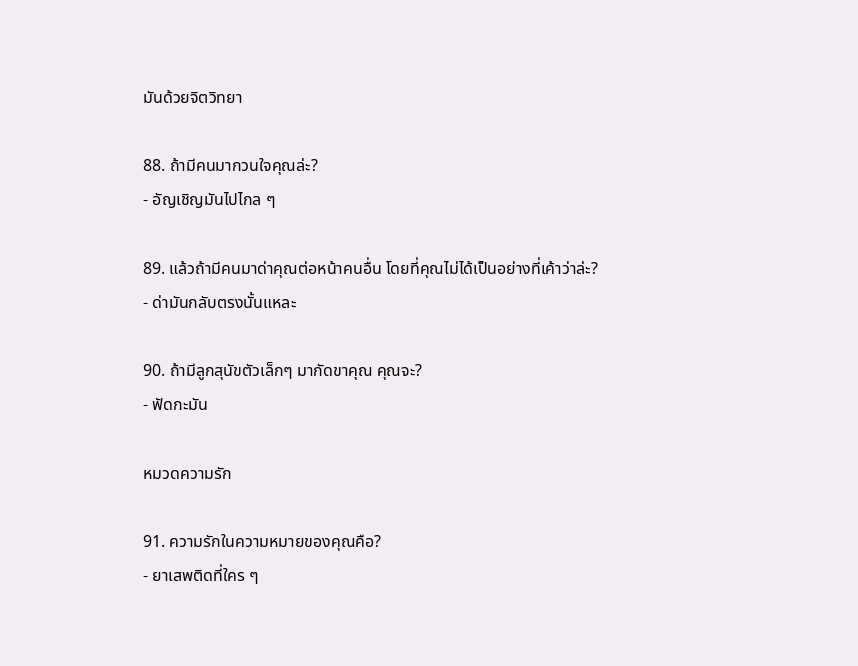มันด้วยจิตวิทยา

88. ถ้ามีคนมากวนใจคุณล่ะ?
- อัญเชิญมันไปไกล ๆ

89. แล้วถ้ามีคนมาด่าคุณต่อหน้าคนอื่น โดยที่คุณไม่ได้เป็นอย่างที่เค้าว่าล่ะ?
- ด่ามันกลับตรงนั้นแหละ

90. ถ้ามีลูกสุนัขตัวเล็กๆ มากัดขาคุณ คุณจะ?
- ฟัดกะมัน

หมวดความรัก

91. ความรักในความหมายของคุณคือ?
- ยาเสพติดที่ใคร ๆ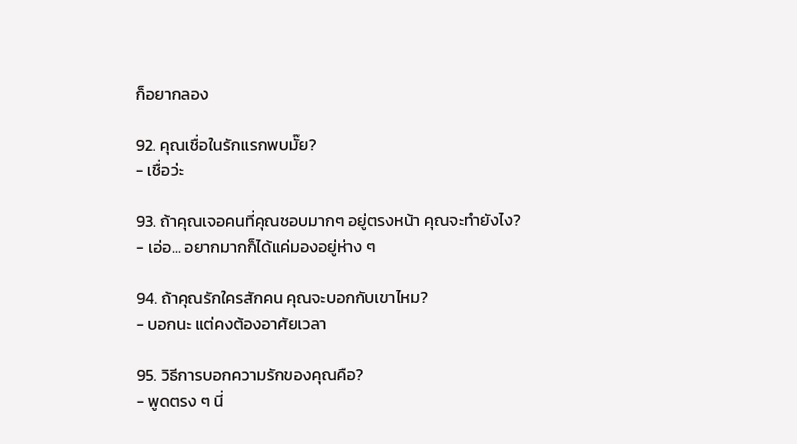ก็อยากลอง

92. คุณเชื่อในรักแรกพบมั๊ย?
- เชื่อว่ะ

93. ถ้าคุณเจอคนที่คุณชอบมากๆ อยู่ตรงหน้า คุณจะทำยังไง?
- เอ่อ... อยากมากก็ได้แค่มองอยู่ห่าง ๆ

94. ถ้าคุณรักใครสักคน คุณจะบอกกับเขาไหม?
- บอกนะ แต่คงต้องอาศัยเวลา

95. วิธีการบอกความรักของคุณคือ?
- พูดตรง ๆ นี่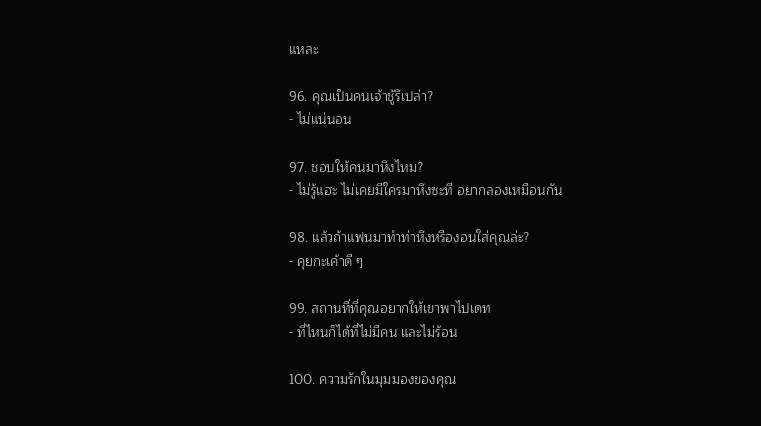แหละ

96. คุณเป็นคนเจ้าชู้รึเปล่า?
- ไม่แน่นอน

97. ชอบให้คนมาหึงไหม?
- ไม่รู้แฮะ ไม่เคยมีใครมาหึงซะที อยากลองเหมือนกัน

98. แล้วถ้าแฟนมาทำท่าหึงหรืองอนใส่คุณล่ะ?
- คุยกะเค้าดี ๆ

99. สถานที่ที่คุณอยากให้เขาพาไปเดท
- ที่ไหนก็ได้ที่ไม่มีคน และไม่ร้อน

100. ความรักในมุมมองของคุณ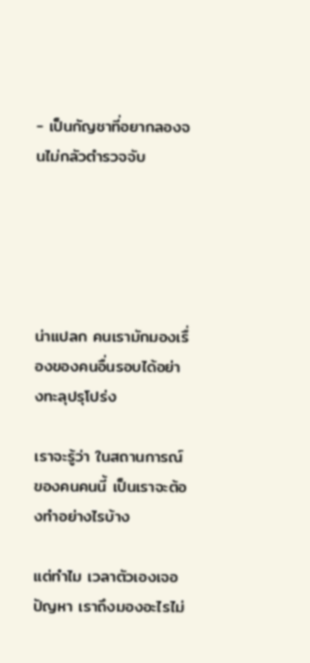- เป็นกัญชาที่อยากลองจนไม่กลัวตำรวจจับ





น่าแปลก คนเรามักมองเรื่องของคนอื่นรอบได้อย่างทะลุปรุโปร่ง

เราจะรู้ว่า ในสถานการณ์ของคนคนนี้ เป็นเราจะต้องทำอย่างไรบ้าง

แต่ทำไม เวลาตัวเองเจอปัญหา เราถึงมองอะไรไม่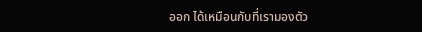ออก ได้เหมือนกับที่เรามองตัว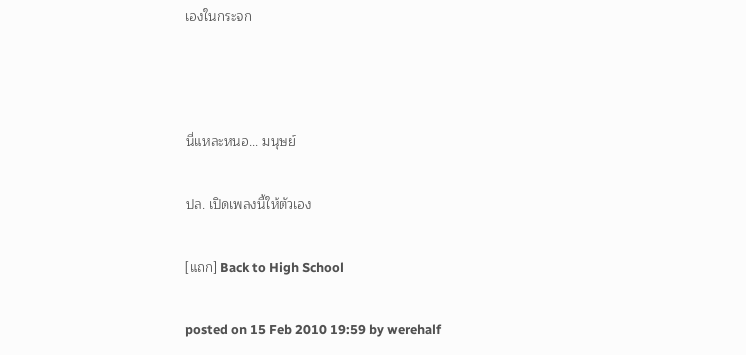เองในกระจก



นี่แหละหนอ... มนุษย์

ปล. เปิดเพลงนี้ให้ตัวเอง

[แถก] Back to High School

posted on 15 Feb 2010 19:59 by werehalf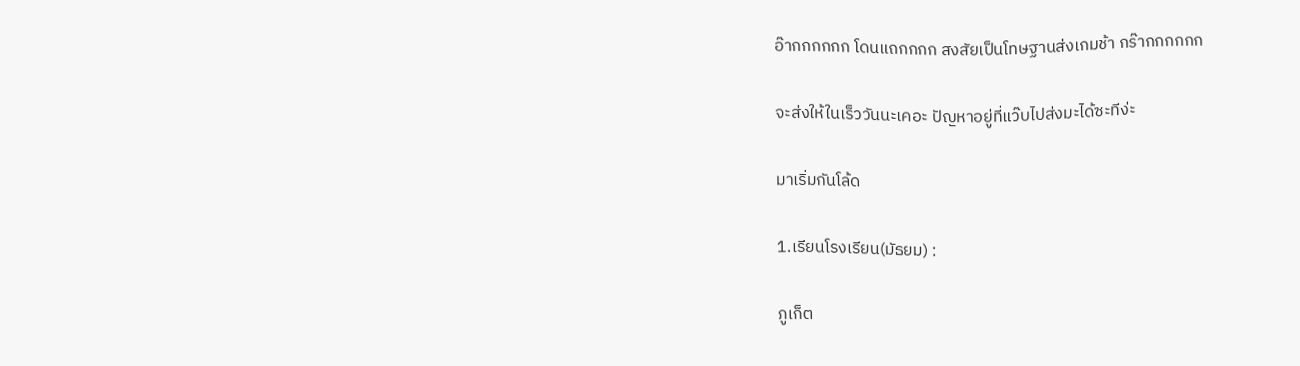อ๊ากกกกกก โดนแถกกกก สงสัยเป็นโทษฐานส่งเกมช้า กร๊ากกกกกก

จะส่งให้ในเร็ววันนะเคอะ ปัญหาอยู่ที่แว๊บไปส่งมะได้ซะทีง่ะ

มาเริ่มกันโล้ด

1.เรียนโรงเรียน(มัธยม) :

ภูเก็ต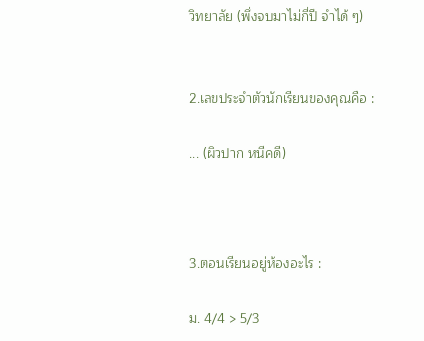วิทยาลัย (พึ่งจบมาไม่กี่ปี จำได้ ๆ)


2.เลขประจำตัวนักเรียนของคุณคือ :

... (ผิวปาก หนีคดี)



3.ตอนเรียนอยู่ห้องอะไร :

ม. 4/4 > 5/3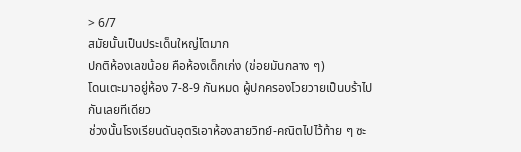> 6/7
สมัยนั้นเป็นประเด็นใหญ่โตมาก
ปกติห้องเลขน้อย คือห้องเด็กเก่ง (ข่อยมันกลาง ๆ)
โดนเตะมาอยู่ห้อง 7-8-9 กันหมด ผู้ปกครองโวยวายเป็นบร้าไปกันเลยทีเดียว
ช่วงนั้นโรงเรียนดันอุตริเอาห้องสายวิทย์-คณิตไปไว้ท้าย ๆ ซะ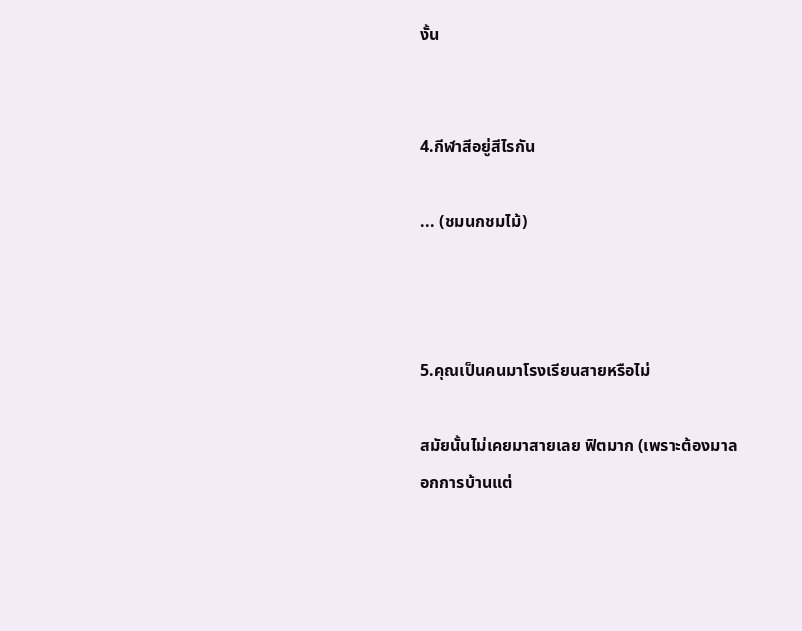งั้น


4.กีฬาสีอยู่สีไรกัน

... (ชมนกชมไม้)



5.คุณเป็นคนมาโรงเรียนสายหรือไม่

สมัยนั้นไม่เคยมาสายเลย ฟิตมาก (เพราะต้องมาลอกการบ้านแต่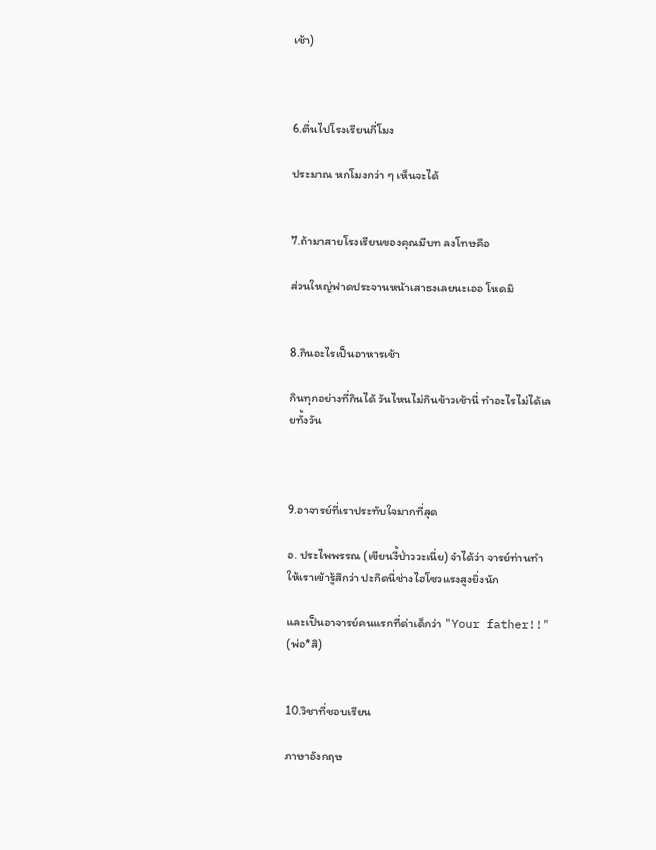เช้า)



6.ตื่นไปโรงเรียนกี่โมง

ประมาณ หกโมงกว่า ๆ เห็นจะได้


7.ถ้ามาสายโรงเรียนของคุณมีบท ลงโทษคือ

ส่วนใหญ่ฟาดประจานหน้าเสาธงเลยนะเออ โหดมิ


8.กินอะไรเป็นอาหารเช้า

กินทุกอย่างที่กินได้ วันไหนไม่กินข้าวเช้านี่ ทำอะไรไม่ได้เลยทั้งวัน



9.อาจารย์ที่เราประทับใจมากที่สุด

อ. ประไพพรรณ (เขียนงี้ป่าววะเนี่ย) จำได้ว่า จารย์ท่านทำให้เราเข้ารู้สึกว่า ปะกิดนี่ช่างไฮโซวแรงสูงยิ่งนัก

และเป็นอาจารย์คนแรกที่ด่าเด็กว่า "Your father!!" (พ่อ*สิ)


10.วิชาที่ชอบเรียน

ภาษาอังกฤษ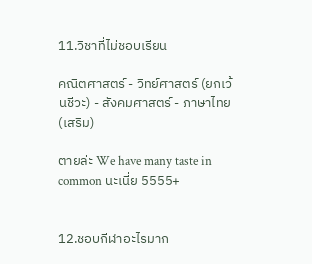11.วิชาที่ไม่ชอบเรียน

คณิตศาสตร์ - วิทย์ศาสตร์ (ยกเว้นชีวะ) - สังคมศาสตร์ - ภาษาไทย(เสริม)

ตายล่ะ We have many taste in common นะเนี่ย 5555+


12.ชอบกีฬาอะไรมาก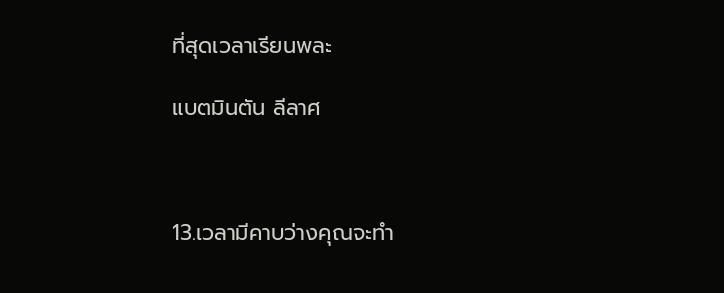ที่สุดเวลาเรียนพละ

แบตมินตัน ลีลาศ



13.เวลามีคาบว่างคุณจะทำ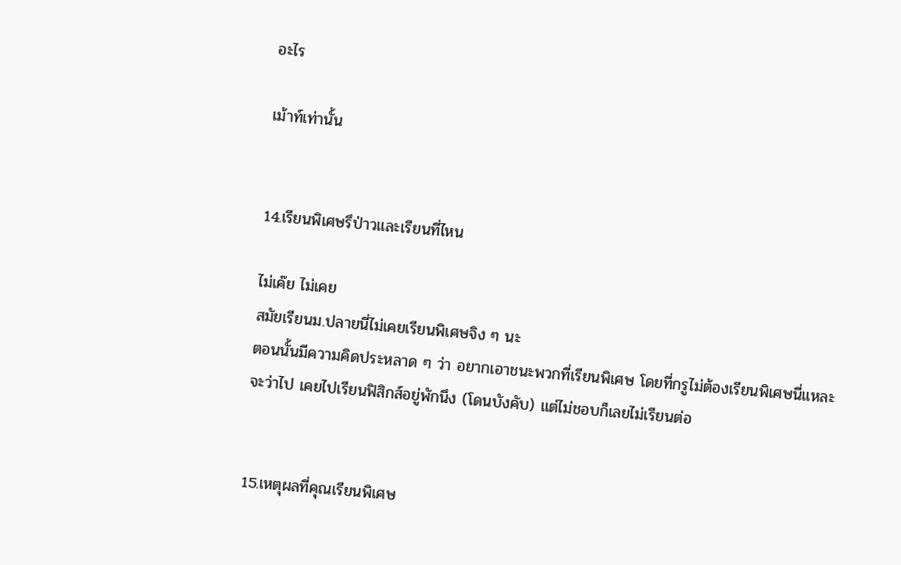อะไร

เม้าท์เท่านั้น


14.เรียนพิเศษรึป่าวและเรียนที่ไหน

ไม่เค๊ย ไม่เคย
สมัยเรียนม.ปลายนี่ไม่เคยเรียนพิเศษจิง ๆ นะ
ตอนนั้นมีความคิดประหลาด ๆ ว่า อยากเอาชนะพวกที่เรียนพิเศษ โดยที่กรูไม่ต้องเรียนพิเศษนี่แหละ
จะว่าไป เคยไปเรียนฟิสิกส์อยู่พักนึง (โดนบังคับ) แต่ไม่ชอบก็เลยไม่เรียนต่อ


15.เหตุผลที่คุณเรียนพิเศษ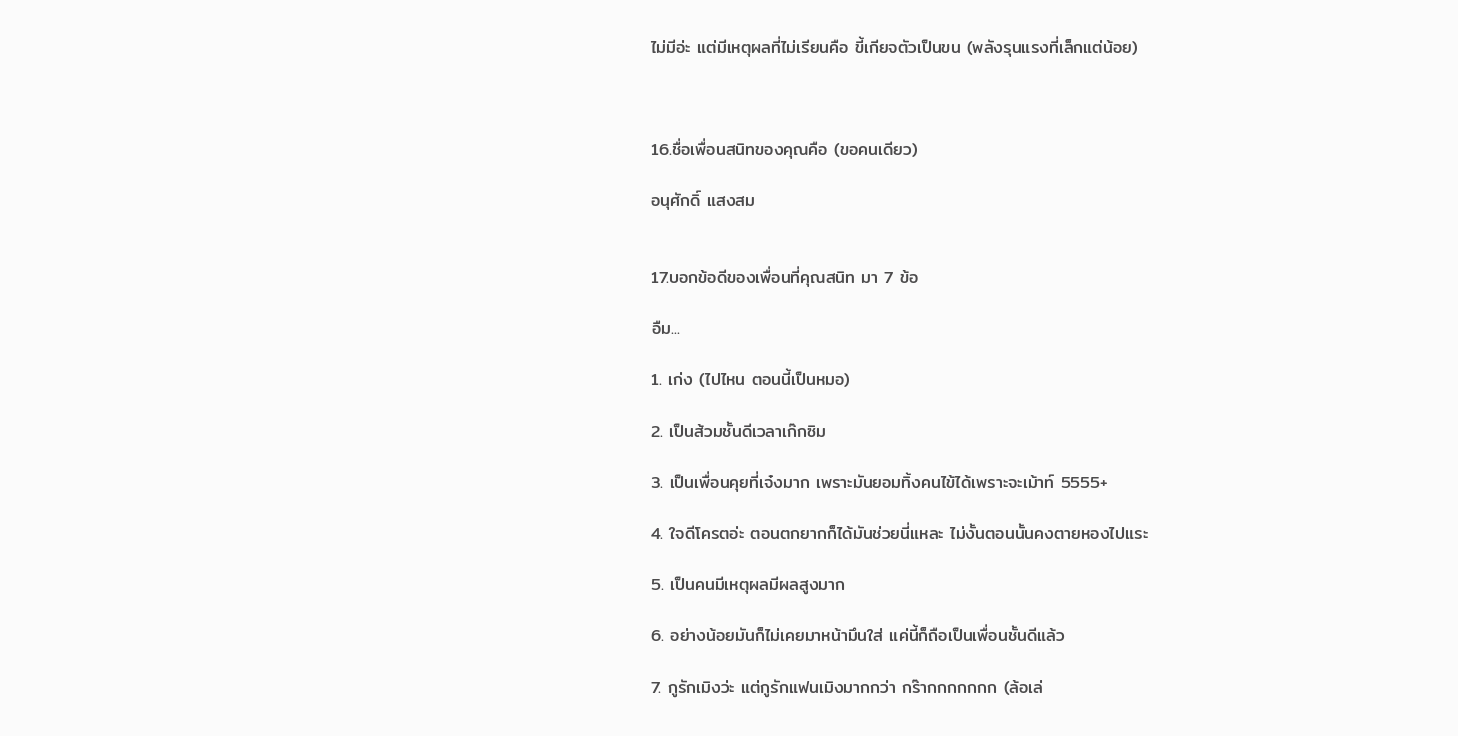ไม่มีอ่ะ แต่มีเหตุผลที่ไม่เรียนคือ ขี้เกียจตัวเป็นขน (พลังรุนแรงที่เล็กแต่น้อย)



16.ชื่อเพื่อนสนิทของคุณคือ (ขอคนเดียว)

อนุศักดิ์ แสงสม


17.บอกข้อดีของเพื่อนที่คุณสนิท มา 7 ข้อ

อืม...

1. เก่ง (ไปไหน ตอนนี้เป็นหมอ)

2. เป็นส้วมชั้นดีเวลาเก๊กซิม

3. เป็นเพื่อนคุยที่เจ๋งมาก เพราะมันยอมทิ้งคนไข้ได้เพราะจะเม้าท์ 5555+

4. ใจดีโครตอ่ะ ตอนตกยากก็ได้มันช่วยนี่แหละ ไม่งั้นตอนนั้นคงตายหองไปแระ

5. เป็นคนมีเหตุผลมีผลสูงมาก

6. อย่างน้อยมันก็ไม่เคยมาหน้ามึนใส่ แค่นี้ก็ถือเป็นเพื่อนชั้นดีแล้ว

7. กูรักเมิงว่ะ แต่กูรักแฟนเมิงมากกว่า กร๊ากกกกกกก (ล้อเล่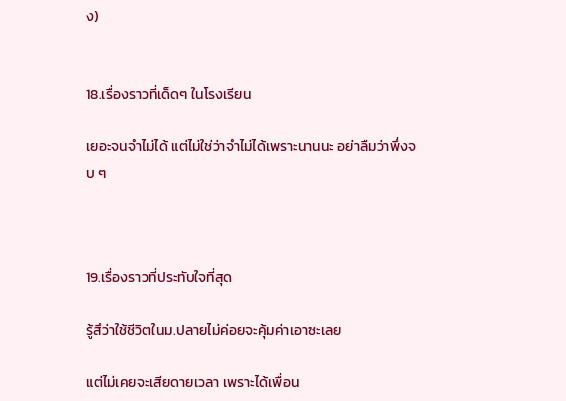ง)


18.เรื่องราวที่เด็ดๆ ในโรงเรียน

เยอะจนจำไม่ได้ แต่ไม่ใช่ว่าจำไม่ได้เพราะนานนะ อย่าลืมว่าพึ่งจบ ๆ



19.เรื่องราวที่ประทับใจที่สุด

รู้สึว่าใช้ชีวิตในม.ปลายไม่ค่อยจะคุ้มค่าเอาซะเลย

แต่ไม่เคยจะเสียดายเวลา เพราะได้เพื่อน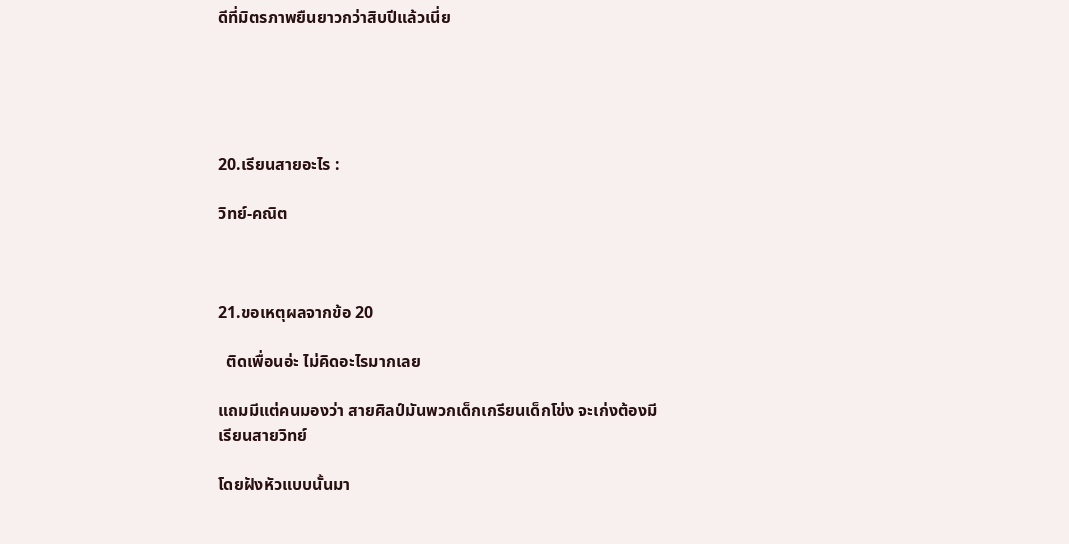ดีที่มิตรภาพยืนยาวกว่าสิบปีแล้วเนี่ย





20.เรียนสายอะไร :

วิทย์-คณิต



21.ขอเหตุผลจากข้อ 20

  ติดเพื่อนอ่ะ ไม่คิดอะไรมากเลย

แถมมีแต่คนมองว่า สายศิลป์มันพวกเด็กเกรียนเด็กโข่ง จะเก่งต้องมีเรียนสายวิทย์

โดยฝังหัวแบบนั้นมา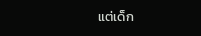แต่เด็ก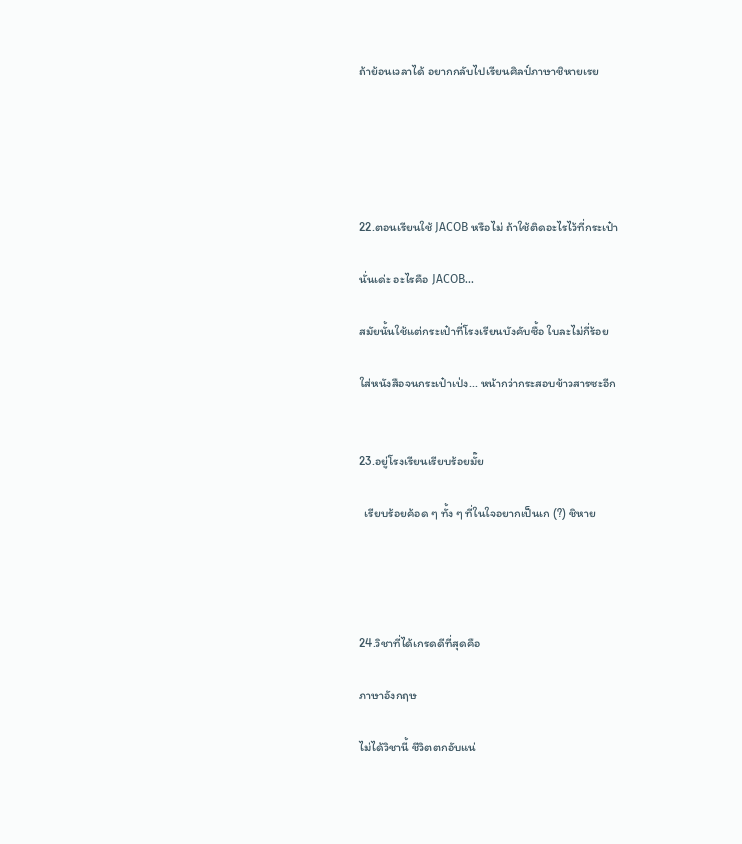ถ้าย้อนเวลาได้ อยากกลับไปเรียนศิลป์ภาษาชิหายเรย





22.ตอนเรียนใช้ JACOB หรือไม่ ถ้าใช้ติดอะไรไว้ที่กระเป๋า

นั่นเด่ะ อะไรคือ JACOB...

สมัยนั้นใช้แต่กระเป๋าที่โรงเรียนบังคับซื้อ ใบละไม่กี่ร้อย

ใส่หนังสือจนกระเป๋าเป่ง... หน้ากว่ากระสอบข้าวสารซะอีก


23.อยู่โรงเรียนเรียบร้อยมั๊ย

  เรียบร้อยค้อด ๆ ทั้ง ๆ ที่ในใจอยากเป็นเก (?) ชิหาย




24.วิชาที่ได้เกรดดีที่สุดคือ

ภาษาอังกฤษ

ไม่ได้วิชานี้ ชีวิตตกอับแน่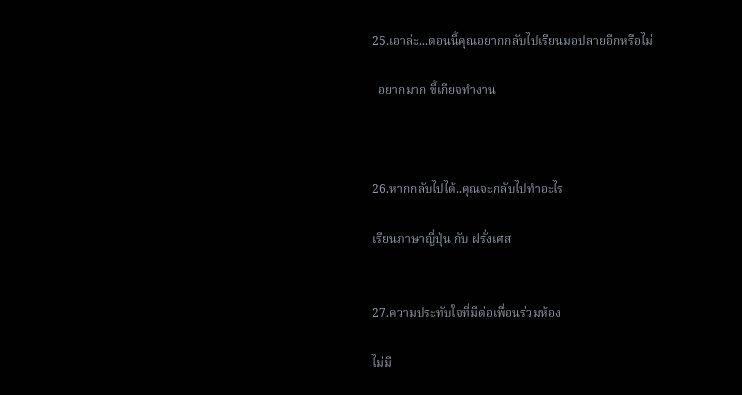25.เอาล่ะ...ตอนนี้คุณอยากกลับไปเรียนมอปลายอีกหรือไม่

  อยากมาก ขี้เกียจทำงาน



26.หากกลับไปได้..คุณจะกลับไปทำอะไร

เรียนภาษาญี่ปุ่น กับ ฝรั่งเศส


27.ความประทับใจที่มีต่อเพื่อนร่วมห้อง

ไม่มี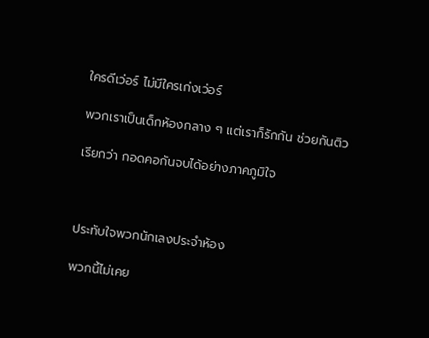ใครดีเว่อร์ ไม่มีใครเก่งเว่อร์

พวกเราเป็นเด็กห้องกลาง ๆ แต่เราก็รักกัน ช่วยกันติว

เรียกว่า กอดคอกันจบได้อย่างภาคภูมิใจ



ประทับใจพวกนักเลงประจำห้อง

พวกนี้ไม่เคย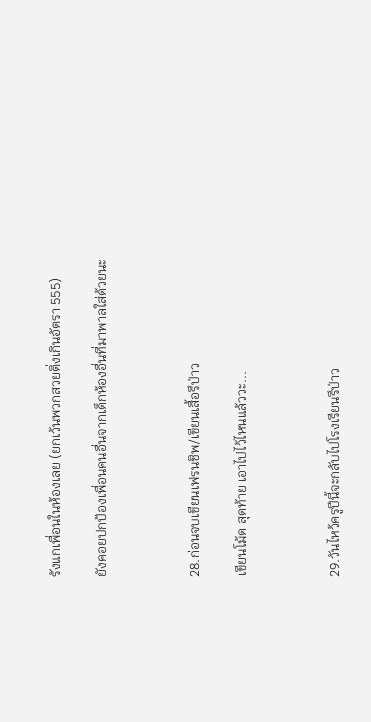รังแกเพื่อนในห้องเลย (ยกเว้นพวกสวยติ่งเกินอัตรา 555)

ยังคอยปกป้องเพื่อนคนอื่นจากเด็กห้องอื่นที่มาพาลใส่ด้วยนะ



28.ก่อนจบเขียนเฟรนชิพ/เขียนเสื้อรึป่าว

เขียนโม้ด สุดท้าย เอาไปไว้ไหนแล้ววะ...



29.วันไหว้ครูปีนี้จะกลับไปโรงเรียนรึป่าว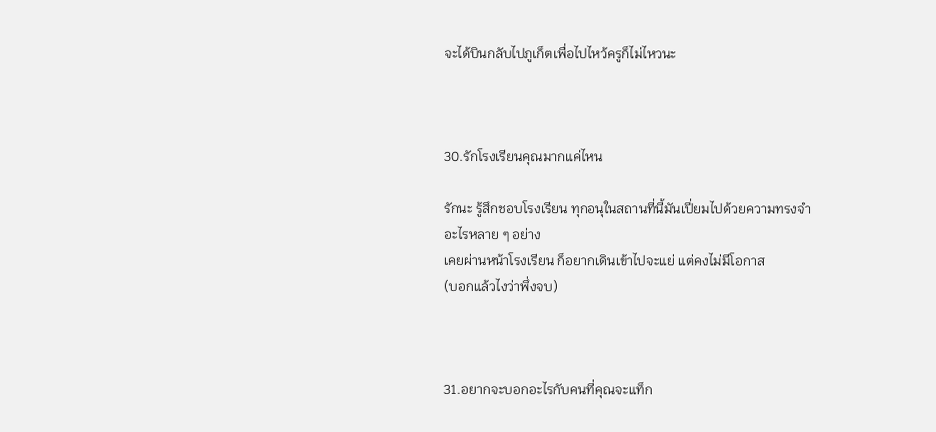จะได้บินกลับไปภูเก็ตเพื่อไปไหว้ครูก็ไม่ไหวนะ



30.รักโรงเรียนคุณมากแค่ไหน

รักนะ รู้สึกชอบโรงเรียน ทุกอนุในสถานที่นี้มันเปี่ยมไปด้วยความทรงจำอะไรหลาย ๆ อย่าง
เคยผ่านหน้าโรงเรียน ก็อยากเดินเข้าไปจะแย่ แต่คงไม่มีโอกาส
(บอกแล้วไงว่าพึ่งจบ)



31.อยากจะบอกอะไรกับคนที่คุณจะแท็ก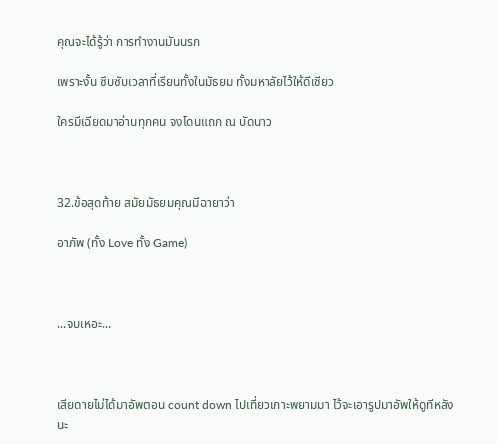คุณจะได้รู้ว่า การทำงานมันนรก

เพราะงั้น ซึบซับเวลาที่เรียนทั้งในมัธยม ทั้งมหาลัยไว้ให้ดีเชียว

ใครมีเฉียดมาอ่านทุกคน จงโดนแถก ณ บัดนาว



32.ข้อสุดท้าย สมัยมัธยมคุณมีฉายาว่า

อาภัพ (ทั้ง Love ทั้ง Game)



...จบเหอะ...



เสียดายไม่ได้มาอัพตอน count down ไปเที่ยวเกาะพยามมา ไว้จะเอารูปมาอัพให้ดูทีหลังนะ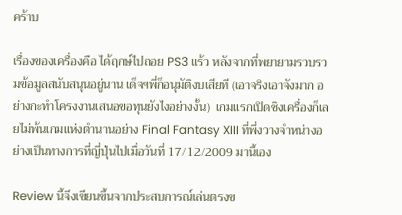คร้าบ

เรื่องของเครื่องคือ ได้ฤกษ์ไปถอย PS3 แร้ว หลังจากที่พยายามรวบรวมข้อมูลสนับสนุนอยู่นาน เด็จฯพี่ก็อนุมัติงบเสียที (เอาจริงเอาจังมาก อย่างกะทำโครงงานเสนอขอทุนยังไงอย่างงั้น)  เกมแรกเปิดซิงเครื่องก็เลยไม่พ้นเกมแห่งตำนานอย่าง Final Fantasy XIII ที่พึ่งวางจำหน่างอย่างเป็นทางการที่ญี่ปุ่นไปเมื่อวันที่ 17/12/2009 มานี้เอง

Review นี้จึงเขียนขึ้นจากประสบการณ์เล่นตรงข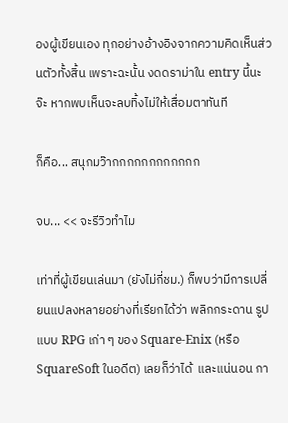องผู้เขียนเอง ทุกอย่างอ้างอิงจากความคิดเห็นส่วนตัวทั้งสิ้น เพราะฉะนั้น งดดราม่าใน entry นี้นะจ๊ะ หากพบเห็นจะลบทิ้งไม่ให้เสื่อมตาทันที

ก็คือ... สนุกมว๊ากกกกกกกกกกกก

จบ... << จะรีวิวทำไม

เท่าที่ผู้เขียนเล่นมา (ยังไม่กี่ชม.) ก็พบว่ามีการเปลี่ยนแปลงหลายอย่างที่เรียกได้ว่า พลิกกระดาน รูปแบบ RPG เก่า ๆ ของ Square-Enix (หรือ SquareSoft ในอดีต) เลยก็ว่าได้  และแน่นอน กา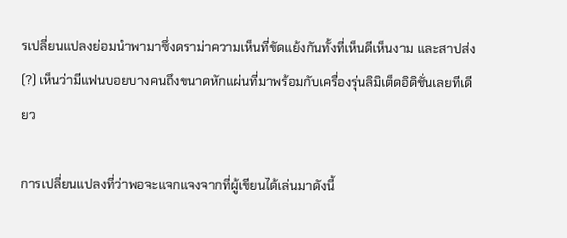รเปลี่ยนแปลงย่อมนำพามาซึ่งดราม่าความเห็นที่ขัดแย้งกันทั้งที่เห็นดีเห็นงาม และสาปส่ง(?) เห็นว่ามีแฟนบอยบางคนถึงขนาดหักแผ่นที่มาพร้อมกับเครื่องรุ่นลิมิเต็ดอิดิชั่นเลยทีเดียว

การเปลี่ยนแปลงที่ว่าพอจะแจกแจงจากที่ผู้เขียนได้เล่นมาดังนี้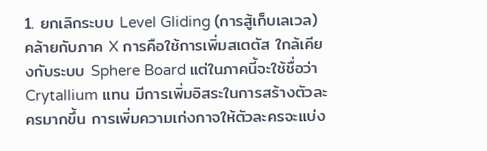1. ยกเลิกระบบ Level Gliding (การสู้เก็บเลเวล) คล้ายกับภาค X การคือใช้การเพิ่มสเตตัส ใกล้เคียงกับระบบ Sphere Board แต่ในภาคนี้จะใช้ชื่อว่า Crytallium แทน มีการเพิ่มอิสระในการสร้างตัวละครมากขึ้น การเพิ่มความเก่งกาจให้ตัวละครจะแบ่ง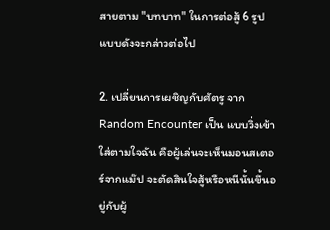สายตาม "บทบาท" ในการต่อสู้ 6 รูปแบบดังจะกล่าวต่อไป

2. เปลี่ยนการเผชิญกับศัตรู จาก Random Encounter เป็น แบบวิ่งเข้าใส่ตามใจฉัน คือผู้เล่นจะเห็นมอนสเตอร์จากแม๊ป จะตัดสินใจสู้หรือหนีนั้นขึ้นอยู่กับผู้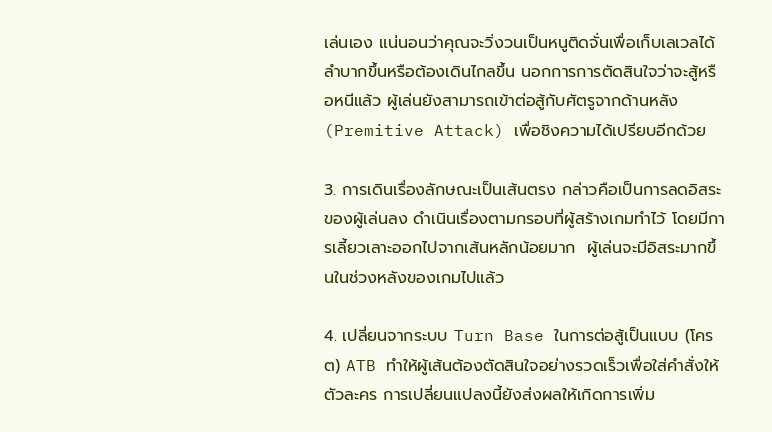เล่นเอง แน่นอนว่าคุณจะวิ่งวนเป็นหนูติดจั่นเพื่อเก็บเลเวลได้ลำบากขึ้นหรือต้องเดินไกลขึ้น นอกการการตัดสินใจว่าจะสู้หรือหนีแล้ว ผู้เล่นยังสามารถเข้าต่อสู้กับศัตรูจากด้านหลัง (Premitive Attack) เพื่อชิงความได้เปรียบอีกด้วย

3. การเดินเรื่องลักษณะเป็นเส้นตรง กล่าวคือเป็นการลดอิสระของผู้เล่นลง ดำเนินเรื่องตามกรอบที่ผู้สร้างเกมทำไว้ โดยมีการเลี้ยวเลาะออกไปจากเส้นหลักน้อยมาก  ผู้เล่นจะมีอิสระมากขึ้นในช่วงหลังของเกมไปแล้ว

4. เปลี่ยนจากระบบ Turn Base ในการต่อสู้เป็นแบบ (โครต) ATB ทำให้ผู้เส้นต้องตัดสินใจอย่างรวดเร็วเพื่อใส่คำสั่งให้ตัวละคร การเปลี่ยนแปลงนี้ยังส่งผลให้เกิดการเพิ่ม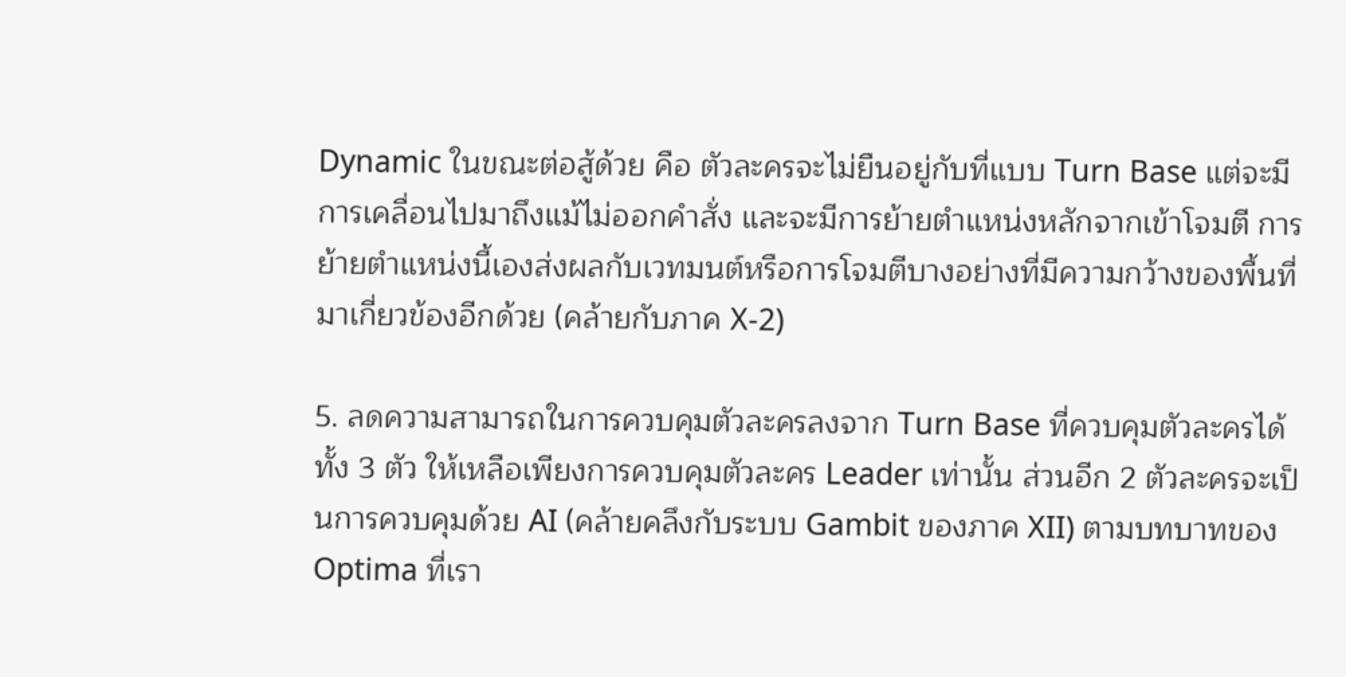Dynamic ในขณะต่อสู้ด้วย คือ ตัวละครจะไม่ยืนอยู่กับที่แบบ Turn Base แต่จะมีการเคลื่อนไปมาถึงแม้ไม่ออกคำสั่ง และจะมีการย้ายตำแหน่งหลักจากเข้าโจมตี การย้ายตำแหน่งนี้เองส่งผลกับเวทมนต์หรือการโจมตีบางอย่างที่มีความกว้างของพื้นที่มาเกี่ยวข้องอีกด้วย (คล้ายกับภาค X-2)

5. ลดความสามารถในการควบคุมตัวละครลงจาก Turn Base ที่ควบคุมตัวละครได้ทั้ง 3 ตัว ให้เหลือเพียงการควบคุมตัวละคร Leader เท่านั้น ส่วนอีก 2 ตัวละครจะเป็นการควบคุมด้วย AI (คล้ายคลึงกับระบบ Gambit ของภาค XII) ตามบทบาทของ Optima ที่เรา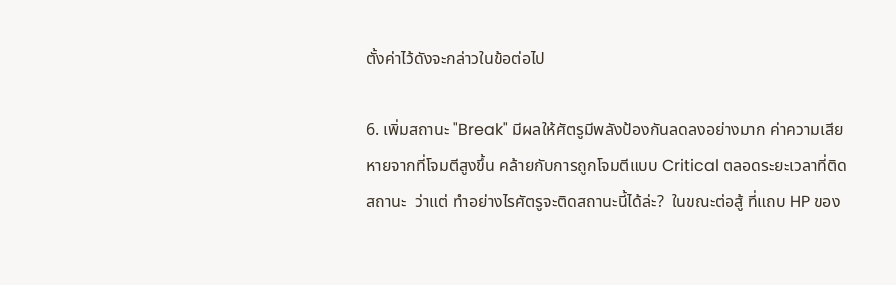ตั้งค่าไว้ดังจะกล่าวในข้อต่อไป

6. เพิ่มสถานะ "Break" มีผลให้ศัตรูมีพลังป้องกันลดลงอย่างมาก ค่าความเสียหายจากที่โจมตีสูงขึ้น คล้ายกับการถูกโจมตีแบบ Critical ตลอดระยะเวลาที่ติดสถานะ  ว่าแต่ ทำอย่างไรศัตรูจะติดสถานะนี้ได้ล่ะ?  ในขณะต่อสู้ ที่แถบ HP ของ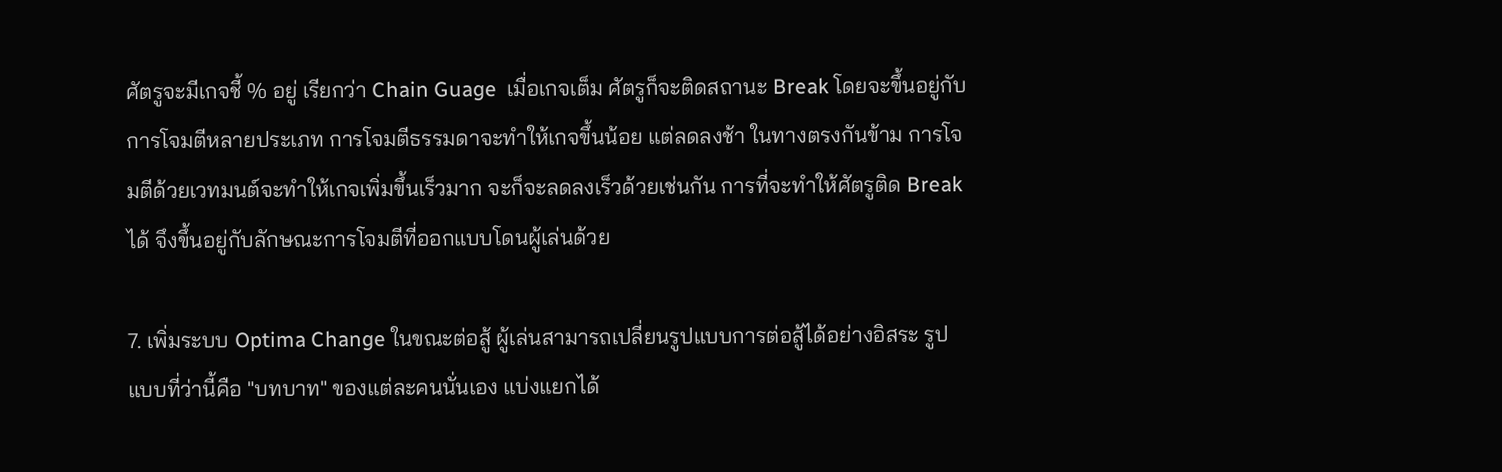ศัตรูจะมีเกจชี้ % อยู่ เรียกว่า Chain Guage  เมื่อเกจเต็ม ศัตรูก็จะติดสถานะ Break โดยจะขึ้นอยู่กับการโจมตีหลายประเภท การโจมตีธรรมดาจะทำให้เกจขึ้นน้อย แต่ลดลงช้า ในทางตรงกันข้าม การโจมตีด้วยเวทมนต์จะทำให้เกจเพิ่มขึ้นเร็วมาก จะก็จะลดลงเร็วด้วยเช่นกัน การที่จะทำให้ศัตรูติด Break ได้ จึงขึ้นอยู่กับลักษณะการโจมตีที่ออกแบบโดนผู้เล่นด้วย

7. เพิ่มระบบ Optima Change ในขณะต่อสู้ ผู้เล่นสามารถเปลี่ยนรูปแบบการต่อสู้ได้อย่างอิสระ รูปแบบที่ว่านี้คือ "บทบาท" ของแต่ละคนนั่นเอง แบ่งแยกได้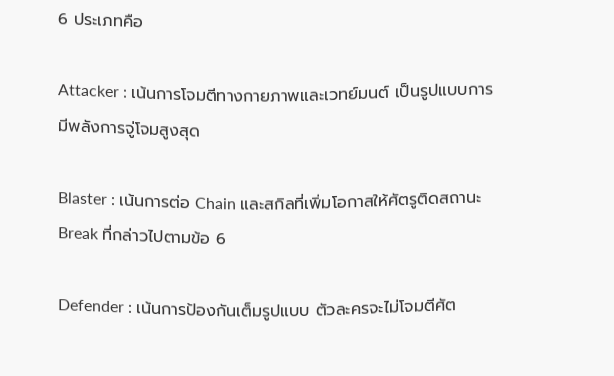6 ประเภทคือ

Attacker : เน้นการโจมตีทางกายภาพและเวทย์มนต์ เป็นรูปแบบการมีพลังการจู่โจมสูงสุด

Blaster : เน้นการต่อ Chain และสกิลที่เพิ่มโอกาสให้ศัตรูติดสถานะ Break ที่กล่าวไปตามข้อ 6

Defender : เน้นการป้องกันเต็มรูปแบบ ตัวละครจะไม่โจมตีศัต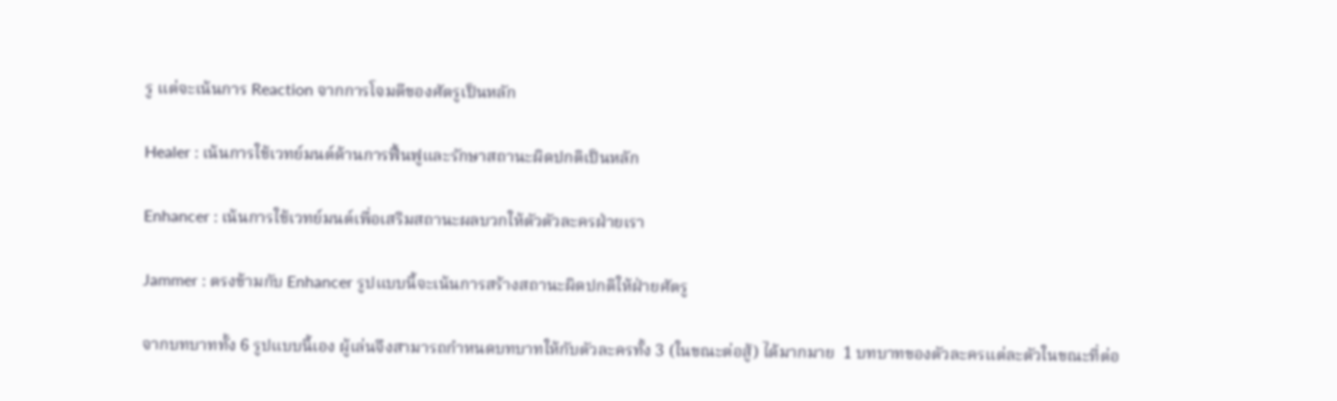รู แต่จะเน้นการ Reaction จากการโจมตีของศัตรูเป็นหลัก

Healer : เน้นการใช้เวทย์มนต์ด้านการฟื้นฟูและรักษาสถานะผิดปกติเป็นหลัก

Enhancer : เน้นการใช้เวทย์มนต์เพื่อเสริมสถานะผลบวกให้ตัวตัวละครฝ่ายเรา

Jammer : ตรงข้ามกับ Enhancer รูปแบบนี้จะเน้นการสร้างสถานะผิดปกติให้ฝ่ายศัตรู

จากบทบาททั้ง 6 รูปแบบนี้เอง ผู้เล่นจึงสามารถกำหนดบทบาทให้กับตัวละครทั้ง 3 (ในขณะต่อสู้) ได้มากมาย  1 บทบาทของตัวละครแต่ละตัวในขณะที่ต่อ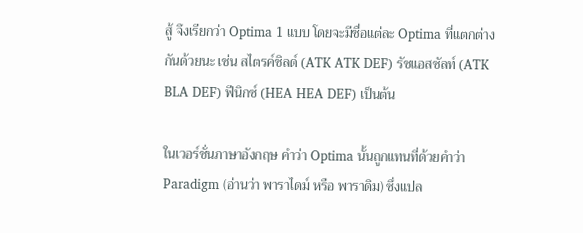สู้ จึงเรียกว่า Optima 1 แบบ โดยจะมีชื่อแต่ละ Optima ที่แตกต่างกันด้วยนะ เช่น สไตรค์ชิลด์ (ATK ATK DEF) รัชแอสซัลท์ (ATK BLA DEF) ฟีนิกซ์ (HEA HEA DEF) เป็นต้น

ในเวอร์ชั่นภาษาอังกฤษ คำว่า Optima นั้นถูกแทนที่ด้วยคำว่า Paradigm (อ่านว่า พาราไดม์ หรือ พาราดิม) ซึ่งแปล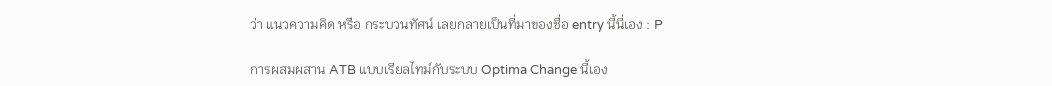ว่า แนวความคิด หรือ กระบวนทัศน์ เลยกลายเป็นที่มาของชื่อ entry นี้นี่เอง : P

การผสมผสาน ATB แบบเรียลไทม์กับระบบ Optima Change นี้เอง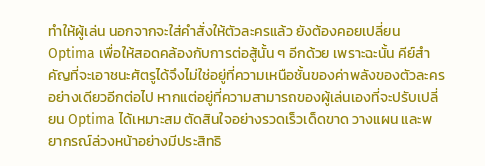ทำให้ผู้เล่น นอกจากจะใส่คำสั่งให้ตัวละครแล้ว ยังต้องคอยเปลี่ยน Optima เพื่อให้สอดคล้องกับการต่อสู้นั้น ๆ อีกด้วย เพราะฉะนั้น คีย์สำคัญที่จะเอาชนะศัตรูได้จึงไม่ใช่อยู่ที่ความเหนือชั้นของค่าพลังของตัวละครอย่างเดียวอีกต่อไป หากแต่อยู่ที่ความสามารถของผู้เล่นเองที่จะปรับเปลี่ยน Optima ได้เหมาะสม ตัดสินใจอย่างรวดเร็วเด็ดขาด วางแผน และพยากรณ์ล่วงหน้าอย่างมีประสิทธิ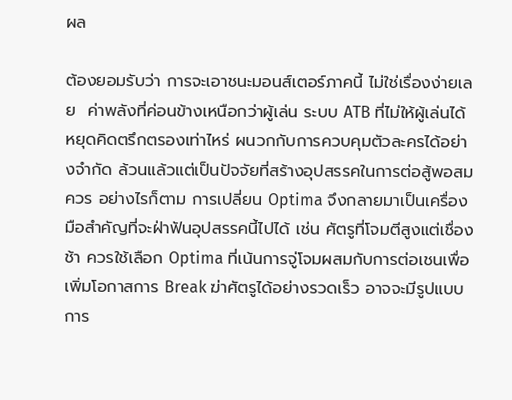ผล

ต้องยอมรับว่า การจะเอาชนะมอนส์เตอร์ภาคนี้ ไม่ใช่เรื่องง่ายเลย  ค่าพลังที่ค่อนข้างเหนือกว่าผู้เล่น ระบบ ATB ที่ไม่ให้ผู้เล่นได้หยุดคิดตรึกตรองเท่าไหร่ ผนวกกับการควบคุมตัวละครได้อย่างจำกัด ล้วนแล้วแต่เป็นปัจจัยที่สร้างอุปสรรคในการต่อสู้พอสมควร อย่างไรก็ตาม การเปลี่ยน Optima จึงกลายมาเป็นเครื่องมือสำคัญที่จะฝ่าฟันอุปสรรคนี้ไปได้ เช่น ศัตรูที่โจมตีสูงแต่เชื่องช้า ควรใช้เลือก Optima ที่เน้นการจู่โจมผสมกับการต่อเชนเพื่อเพิ่มโอกาสการ Break ฆ่าศัตรูได้อย่างรวดเร็ว อาจจะมีรูปแบบการ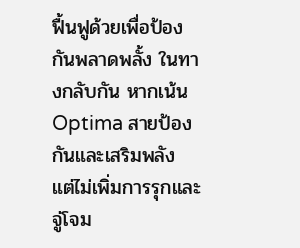ฟื้นฟูด้วยเพื่อป้องกันพลาดพลั้ง ในทางกลับกัน หากเน้น Optima สายป้องกันและเสริมพลัง แต่ไม่เพิ่มการรุกและจู่โจม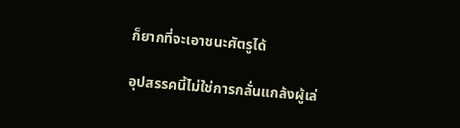ก็ยากที่จะเอาชนะศัตรูได้

อุปสรรคนี้ไม่ใช่การกลั่นแกล้งผู้เล่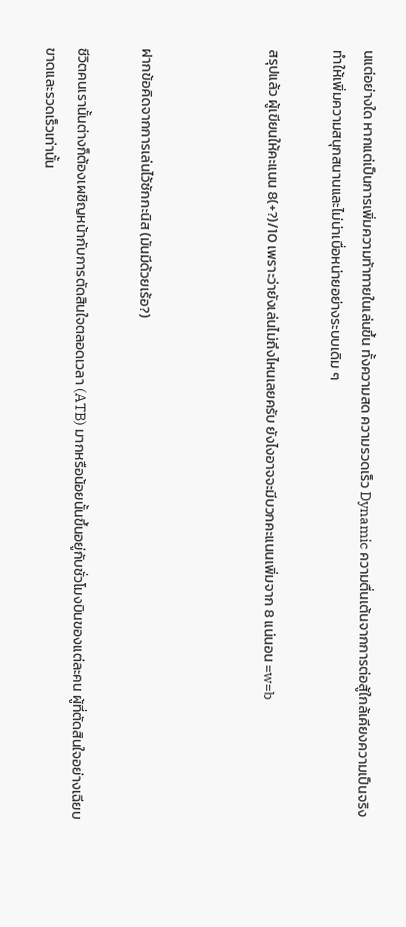นแต่อย่างใด หากแต่เป็นการเพิ่มความท้าทายในเล่นขึ้น ทั้งความสด ความรวดเร็ว Dynamic ความตื่นเต้นจากการต่อสู้ใกล้เคียงความเป็นจริง ทำให้เพิ่มความสนุกสนานและไม่น่าเบื่อหน่ายอย่างระบบเดิม ๆ

สรุปแล้ว ผู้เขียนให้คะแนน 8(+?)/10 เพราะว่ายังเล่นไม่ถึงไหนเลยครับ ยังไงอาจจะมีบวกคะแนนเพิ่มจาก 8 แน่นอน =w=b



ฝากข้อคิดจากการเล่นไว้ซักกะนิส (มันมีด้วยเร้อ?)

ชีวิตคนเรานั้นต่างก็ต้องเผชิญหน้ากับการตัดสินใจตลอดเวลา (ATB) มากหรือน้อยนั้นขึ้นอยู่กับชั่วโมงบินของแต่ละคน ผู้ที่ตัดสินใจอย่างเฉียบขาดและรวดเร็วเท่านั้น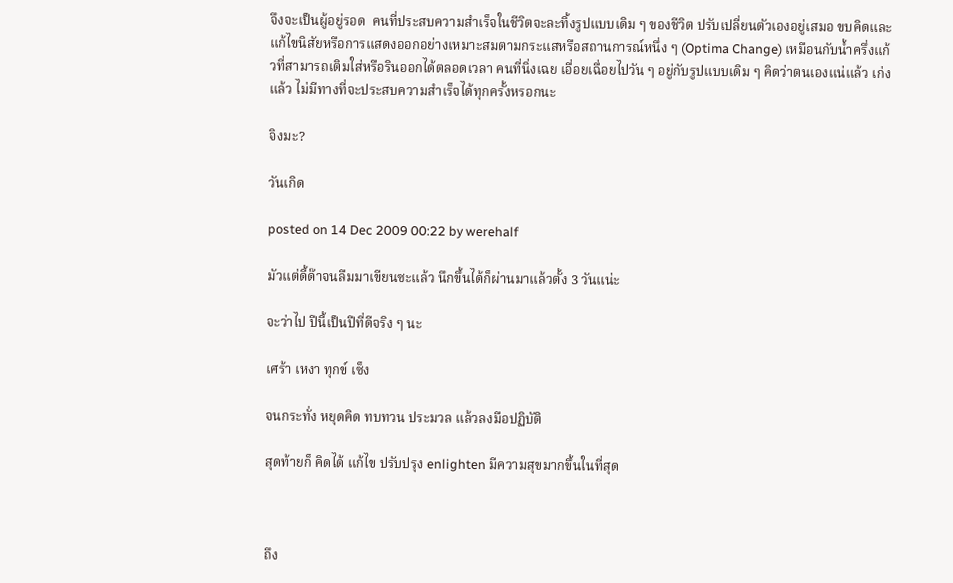จึงจะเป็นผู้อยู่รอด  คนที่ประสบความสำเร็จในชีวิตจะละทิ้งรูปแบบเดิม ๆ ของชีวิต ปรับเปลี่ยนตัวเองอยู่เสมอ ขบคิดและแก้ไขนิสัยหรือการแสดงออกอย่างเหมาะสมตามกระแสหรือสถานการณ์หนึ่ง ๆ (Optima Change) เหมือนกับน้ำครึ่งแก้วที่สามารถเติมใส่หรือรินออกได้ตลอดเวลา คนที่นิ่งเฉย เอื่อยเฉื่อยไปวัน ๆ อยู่กับรูปแบบเดิม ๆ คิดว่าตนเองแน่แล้ว เก่งแล้ว ไม่มีทางที่จะประสบความสำเร็จได้ทุกครั้งหรอกนะ

จิงมะ?

วันเกิด

posted on 14 Dec 2009 00:22 by werehalf

มัวแต่ดี้ด๊าจนลืมมาเขียนซะแล้ว นึกขึ้นได้ก็ผ่านมาแล้วตั้ง 3 วันแน่ะ

จะว่าไป ปีนี้เป็นปีที่ดีจริง ๆ นะ

เศร้า เหงา ทุกข์ เซ็ง

จนกระทั่ง หยุดคิด ทบทวน ประมวล แล้วลงมือปฏิบัติ

สุดท้ายก็ คิดได้ แก้ไข ปรับปรุง enlighten มีความสุขมากขึ้นในที่สุด



ถึง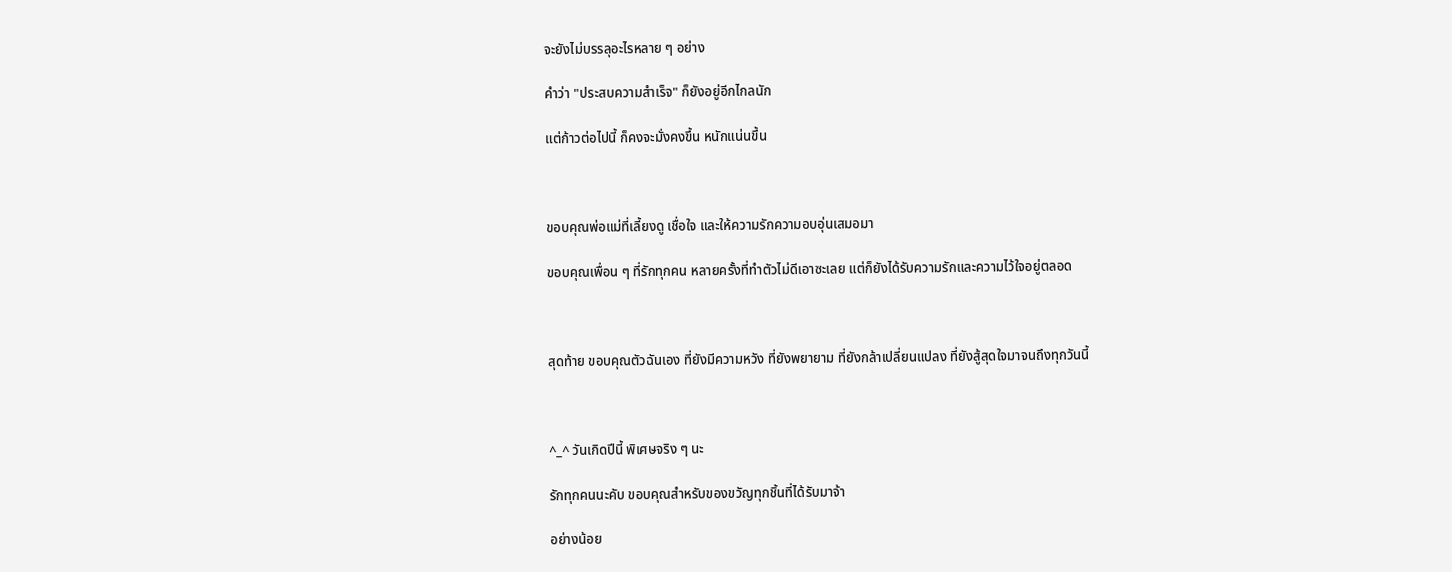จะยังไม่บรรลุอะไรหลาย ๆ อย่าง

คำว่า "ประสบความสำเร็จ" ก็ยังอยู่อีกไกลนัก

แต่ก้าวต่อไปนี้ ก็คงจะมั่งคงขึ้น หนักแน่นขึ้น



ขอบคุณพ่อแม่ที่เลี้ยงดู เชื่อใจ และให้ความรักความอบอุ่นเสมอมา

ขอบคุณเพื่อน ๆ ที่รักทุกคน หลายครั้งที่ทำตัวไม่ดีเอาซะเลย แต่ก็ยังได้รับความรักและความไว้ใจอยู่ตลอด



สุดท้าย ขอบคุณตัวฉันเอง ที่ยังมีความหวัง ที่ยังพยายาม ที่ยังกล้าเปลี่ยนแปลง ที่ยังสู้สุดใจมาจนถึงทุกวันนี้



^_^ วันเกิดปีนี้ พิเศษจริง ๆ นะ

รักทุกคนนะคับ ขอบคุณสำหรับของขวัญทุกชิ้นที่ได้รับมาจ้า

อย่างน้อย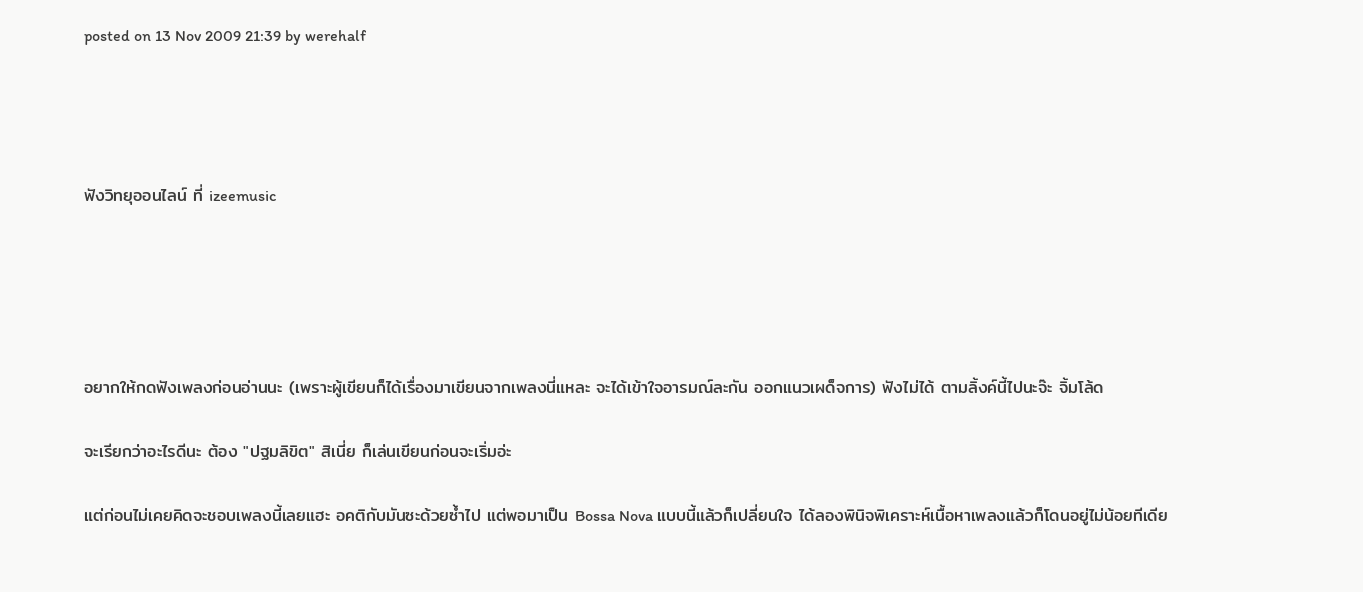posted on 13 Nov 2009 21:39 by werehalf




ฟังวิทยุออนไลน์ ที่ izeemusic





อยากให้กดฟังเพลงก่อนอ่านนะ (เพราะผู้เขียนก็ได้เรื่องมาเขียนจากเพลงนี่แหละ จะได้เข้าใจอารมณ์ละกัน ออกแนวเผด็จการ) ฟังไม่ได้ ตามลิ้งค์นี้ไปนะจ๊ะ จิ้มโล้ด

จะเรียกว่าอะไรดีนะ ต้อง "ปฐมลิขิต" สิเนี่ย ก็เล่นเขียนก่อนจะเริ่มอ่ะ

แต่ก่อนไม่เคยคิดจะชอบเพลงนี้เลยแฮะ อคติกับมันซะด้วยซ้ำไป แต่พอมาเป็น Bossa Nova แบบนี้แล้วก็เปลี่ยนใจ ได้ลองพินิจพิเคราะห์เนื้อหาเพลงแล้วก็โดนอยู่ไม่น้อยทีเดีย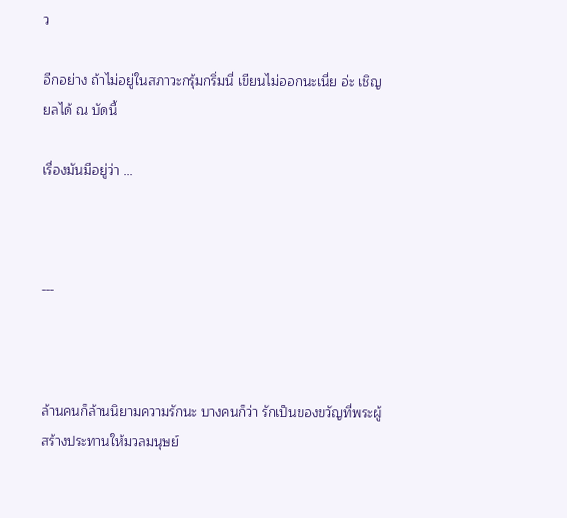ว

อีกอย่าง ถ้าไม่อยู่ในสภาวะกรุ้มกริ่มนี่ เขียนไม่ออกนะเนี่ย อ่ะ เชิญยลได้ ณ บัดนี้

เรื่องมันมีอยู่ว่า ...



---



ล้านคนก็ล้านนิยามความรักนะ บางคนก็ว่า รักเป็นของขวัญที่พระผู้สร้างประทานให้มวลมนุษย์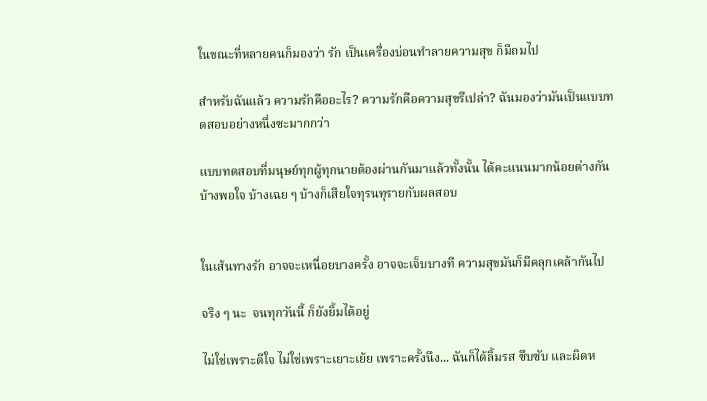ในขณะที่หลายคนก็มองว่า รัก เป็นเครื่องบ่อนทำลายความสุข ก็มีถมไป

สำหรับฉันแล้ว ความรักคืออะไร? ความรักคือความสุขรึเปล่า? ฉันมองว่ามันเป็นแบบทดสอบอย่างหนึ่งซะมากกว่า

แบบทดสอบที่มนุษย์ทุกผู้ทุกนายต้องผ่านกันมาแล้วทั้งนั้น ได้คะแนนมากน้อยต่างกัน บ้างพอใจ บ้างเฉย ๆ บ้างก็เสียใจทุรนทุรายกับผลสอบ


ในเส้นทางรัก อาจจะเหนื่อยบางครั้ง อาจจะเจ็บบางที ความสุขมันก็มีคลุกเคล้ากันไป

จริง ๆ นะ  จนทุกวันนี้ ก็ยังยิ้มได้อยู่

ไม่ใช่เพราะดีใจ ไม่ใช่เพราะเยาะเย้ย เพราะครั้งนึง... ฉันก็ได้ลิ้มรส ซึบซับ และผิดห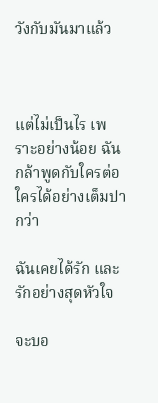วังกับมันมาแล้ว



แต่ไม่เป็นไร เพราะอย่างน้อย ฉันกล้าพูดกับใครต่อใครได้อย่างเต็มปากว่า

ฉันเคยได้รัก และรักอย่างสุดหัวใจ

จะบอ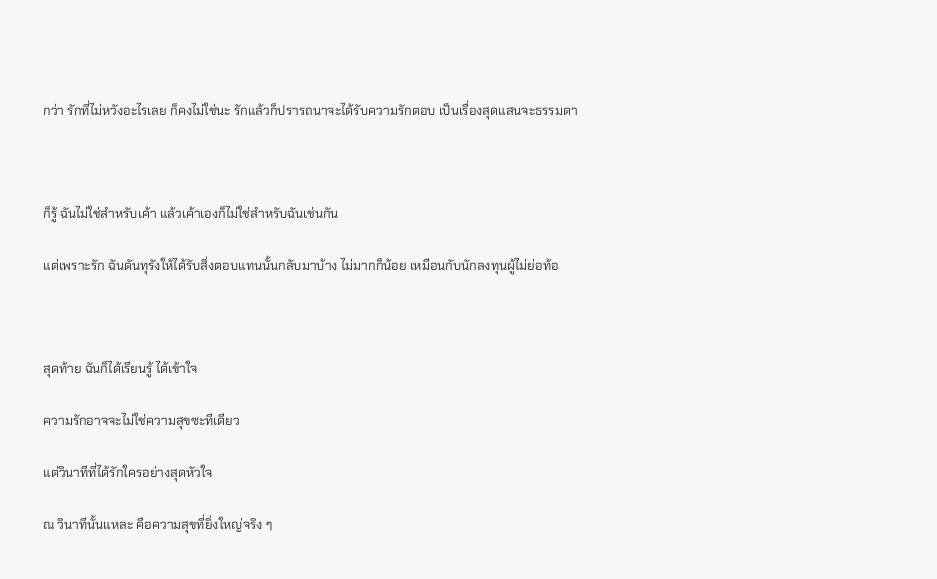กว่า รักที่ไม่หวังอะไรเลย ก็คงไม่ใช่นะ รักแล้วก็ปรารถนาจะได้รับความรักตอบ เป็นเรื่องสุดแสนจะธรรมดา



ก็รู้ ฉันไม่ใช่สำหรับเค้า แล้วเค้าเองก็ไม่ใช่สำหรับฉันเช่นกัน

แต่เพราะรัก ฉันดันทุรังให้ได้รับสิ่งตอบแทนนั้นกลับมาบ้าง ไม่มากก็น้อย เหมือนกับนักลงทุนผู้ไม่ย่อท้อ



สุดท้าย ฉันก็ได้เรียนรู้ ได้เข้าใจ

ความรักอาจจะไม่ใช่ความสุขซะทีเดียว

แต่วินาทีที่ได้รักใครอย่างสุดหัวใจ

ณ วินาทีนั้นแหละ คือความสุขที่ยิ่งใหญ่จริง ๆ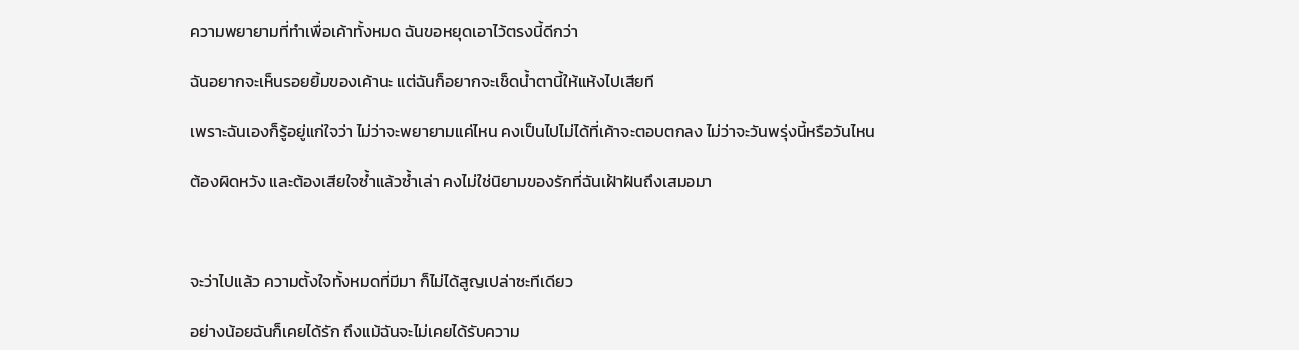ความพยายามที่ทำเพื่อเค้าทั้งหมด ฉันขอหยุดเอาไว้ตรงนี้ดีกว่า

ฉันอยากจะเห็นรอยยิ้มของเค้านะ แต่ฉันก็อยากจะเช็ดน้ำตานี้ให้แห้งไปเสียที

เพราะฉันเองก็รู้อยู่แก่ใจว่า ไม่ว่าจะพยายามแค่ไหน คงเป็นไปไม่ได้ที่เค้าจะตอบตกลง ไม่ว่าจะวันพรุ่งนี้หรือวันไหน

ต้องผิดหวัง และต้องเสียใจซ้ำแล้วซ้ำเล่า คงไม่ใช่นิยามของรักที่ฉันเฝ้าฝันถึงเสมอมา



จะว่าไปแล้ว ความตั้งใจทั้งหมดที่มีมา ก็ไม่ได้สูญเปล่าซะทีเดียว

อย่างน้อยฉันก็เคยได้รัก ถึงแม้ฉันจะไม่เคยได้รับความ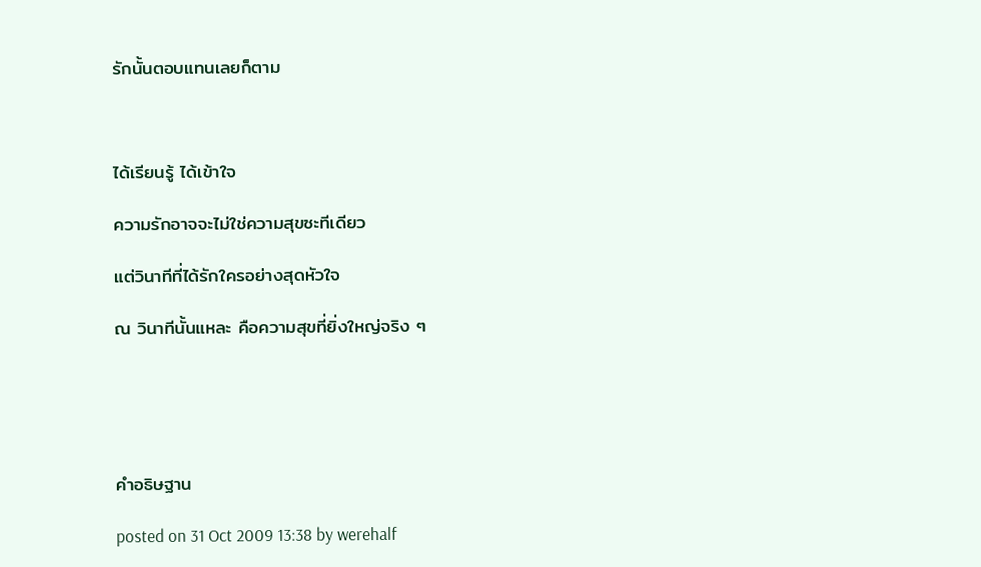รักนั้นตอบแทนเลยก็ตาม



ได้เรียนรู้ ได้เข้าใจ

ความรักอาจจะไม่ใช่ความสุขซะทีเดียว

แต่วินาทีที่ได้รักใครอย่างสุดหัวใจ

ณ วินาทีนั้นแหละ คือความสุขที่ยิ่งใหญ่จริง ๆ





คำอธิษฐาน

posted on 31 Oct 2009 13:38 by werehalf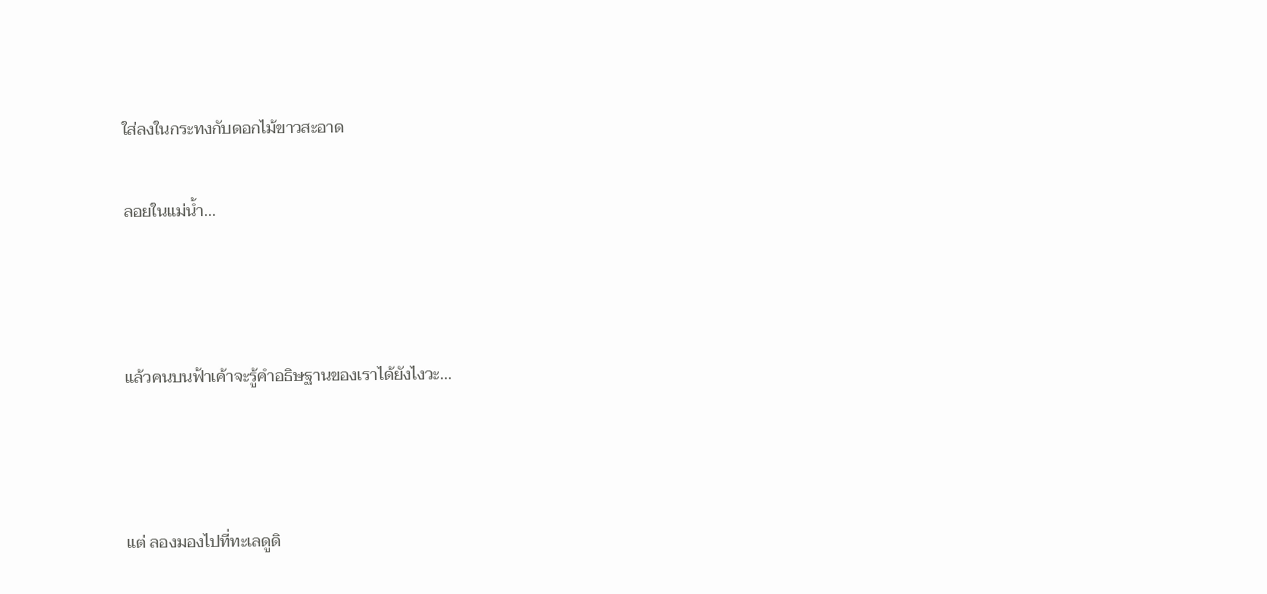ใส่ลงในกระทงกับดอกไม้ขาวสะอาด

ลอยในแม่น้ำ...



แล้วคนบนฟ้าเค้าจะรู้คำอธิษฐานของเราได้ยังไงวะ...



แต่ ลองมองไปที่ทะเลดูดิ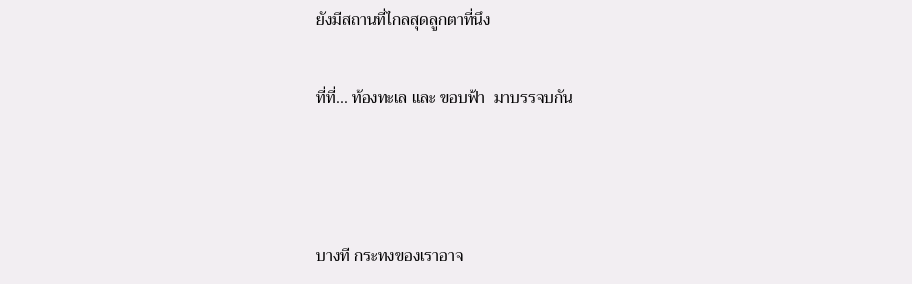ยังมีสถานที่ไกลสุดลูกตาที่นึง

ที่ที่... ท้องทะเล และ ขอบฟ้า  มาบรรจบกัน



บางที กระทงของเราอาจ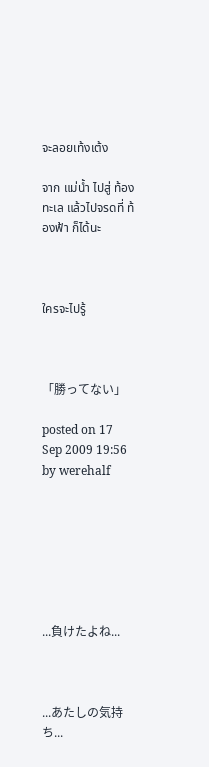จะลอยเท้งเต้ง

จาก แม่น้ำ ไปสู่ ท้องทะเล แล้วไปจรดที่ ท้องฟ้า ก็ได้นะ



ใครจะไปรู้



「勝ってない」

posted on 17 Sep 2009 19:56 by werehalf







...負けたよね...



...あたしの気持ち...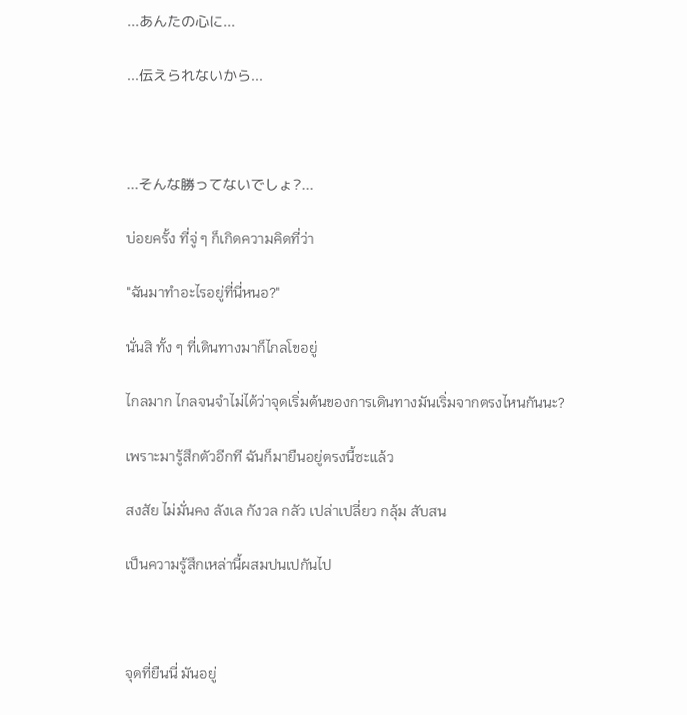...あんたの心に...

...伝えられないから...



...そんな勝ってないでしょ?...

บ่อยครั้ง ที่จู่ ๆ ก็เกิดความคิดที่ว่า

"ฉันมาทำอะไรอยู่ที่นี่หนอ?"

นั่นสิ ทั้ง ๆ ที่เดินทางมาก็ไกลโขอยู่

ไกลมาก ไกลจนจำไม่ได้ว่าจุดเริ่มต้นของการเดินทางมันเริ่มจากตรงไหนกันนะ?

เพราะมารู้สึกตัวอีกที ฉันก็มายืนอยู่ตรงนี้ซะแล้ว

สงสัย ไม่มั่นคง ลังเล กังวล กลัว เปล่าเปลี่ยว กลุ้ม สับสน

เป็นความรู้สึกเหล่านี้ผสมปนเปกันไป



จุดที่ยืนนี่ มันอยู่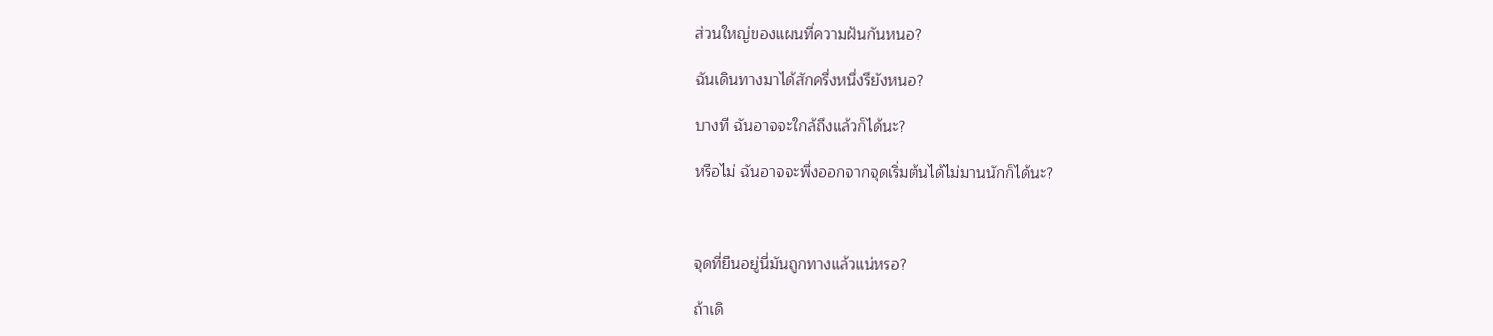ส่วนใหญ่ของแผนที่ความฝันกันหนอ?

ฉันเดินทางมาได้สักครึ่งหนึ่งรึยังหนอ?

บางที ฉันอาจจะใกล้ถึงแล้วก็ได้นะ?

หรือไม่ ฉันอาจจะพึ่งออกจากจุดเริ่มต้นได้ไม่มานนักก็ได้นะ?



จุดที่ยืนอยู่นี่มันถูกทางแล้วแน่หรอ?

ถ้าเดิ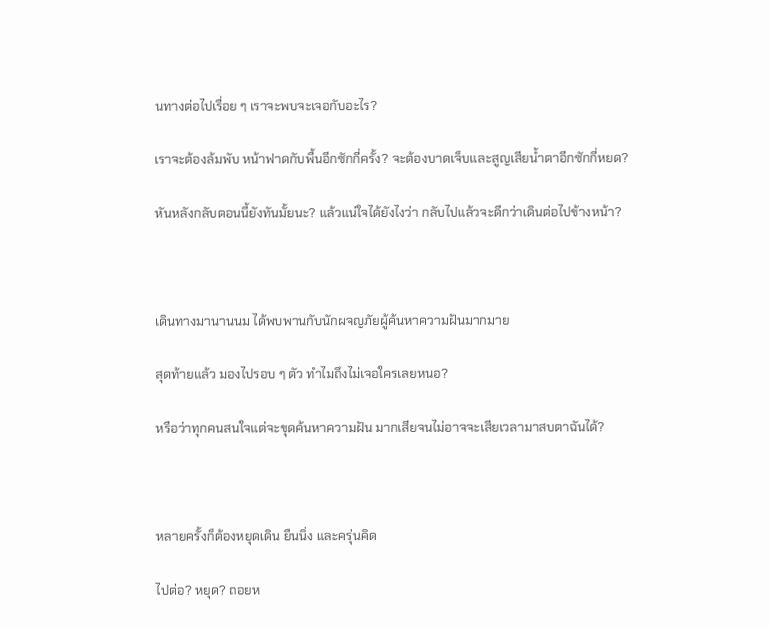นทางต่อไปเรื่อย ๆ เราจะพบจะเจอกับอะไร?

เราจะต้องล้มพับ หน้าฟาดกับพื้นอีกซักกี่ครั้ง? จะต้องบาดเจ็บและสูญเสียน้ำตาอีกซักกี่หยด?

หันหลังกลับตอนนี้ยังทันมั้ยนะ? แล้วแน่ใจได้ยังไงว่า กลับไปแล้วจะดีกว่าเดินต่อไปข้างหน้า?



เดินทางมานานนม ได้พบพานกับนักผจญภัยผู้ค้นหาความฝันมากมาย

สุดท้ายแล้ว มองไปรอบ ๆ ตัว ทำไมถึงไม่เจอใครเลยหนอ?

หรือว่าทุกคนสนใจแต่จะขุดค้นหาความฝัน มากเสียจนไม่อาจจะเสียเวลามาสบตาฉันได้?



หลายครั้งก็ต้องหยุดเดิน ยืนนิ่ง และครุ่นคิด

ไปต่อ? หยุด? ถอยห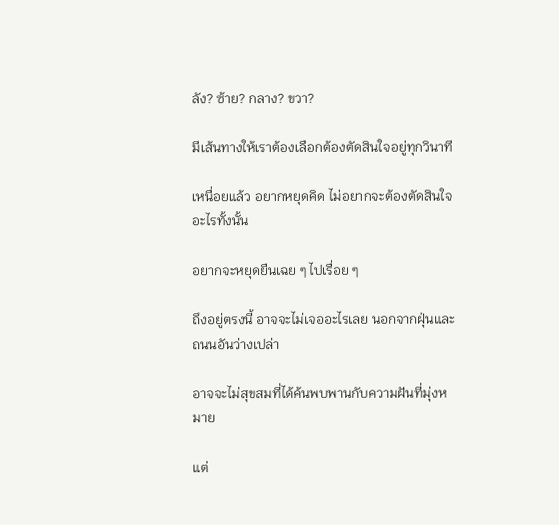ลัง? ซ้าย? กลาง? ขวา?

มีเส้นทางให้เราต้องเลือกต้องตัดสินใจอยู่ทุกวินาที

เหนื่อยแล้ว อยากหยุดคิด ไม่อยากจะต้องตัดสินใจอะไรทั้งนั้น

อยากจะหยุดยืนเฉย ๆ ไปเรื่อย ๆ

ถึงอยู่ตรงนี้ อาจจะไม่เจออะไรเลย นอกจากฝุ่นและถนนอันว่างเปล่า

อาจจะไม่สุขสมที่ได้ค้นพบพานกับความฝันที่มุ่งหมาย

แต่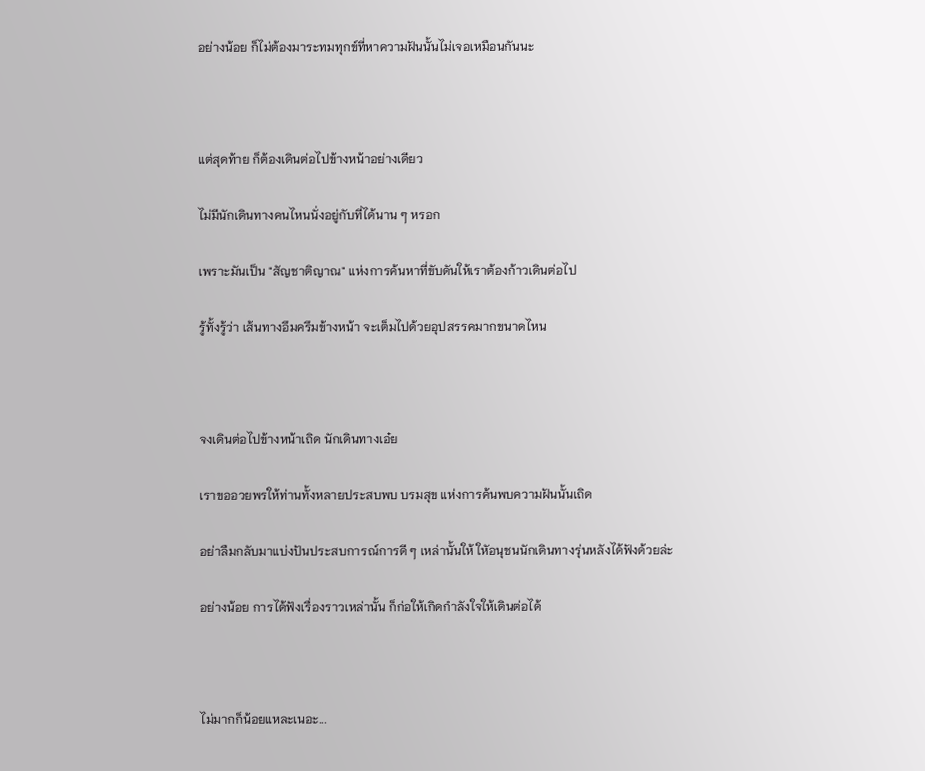อย่างน้อย ก็ไม่ต้องมาระทมทุกข์ที่หาความฝันนั้นไม่เจอเหมือนกันนะ



แต่สุดท้าย ก็ต้องเดินต่อไปข้างหน้าอย่างเดียว

ไม่มีนักเดินทางคนไหนนั่งอยู่กับที่ได้นาน ๆ หรอก

เพราะมันเป็น "สัญชาติญาณ" แห่งการค้นหาที่ขับดันให้เราต้องก้าวเดินต่อไป

รู้ทั้งรู้ว่า เส้นทางอึมครึมข้างหน้า จะเต็มไปด้วยอุปสรรคมากขนาดไหน



จงเดินต่อไปข้างหน้าเถิด นักเดินทางเอ๋ย

เราขออวยพรให้ท่านทั้งหลายประสบพบ บรมสุข แห่งการค้นพบความฝันนั้นเถิด

อย่าลืมกลับมาแบ่งปันประสบการณ์การดี ๆ เหล่านั้นให้ ใหัอนุชนนักเดินทางรุ่นหลังได้ฟังด้วยล่ะ

อย่างน้อย การได้ฟังเรื่องราวเหล่านั้น ก็ก่อให้เกิดกำลังใจให้เดินต่อได้



ไม่มากก็น้อยแหละเนอะ...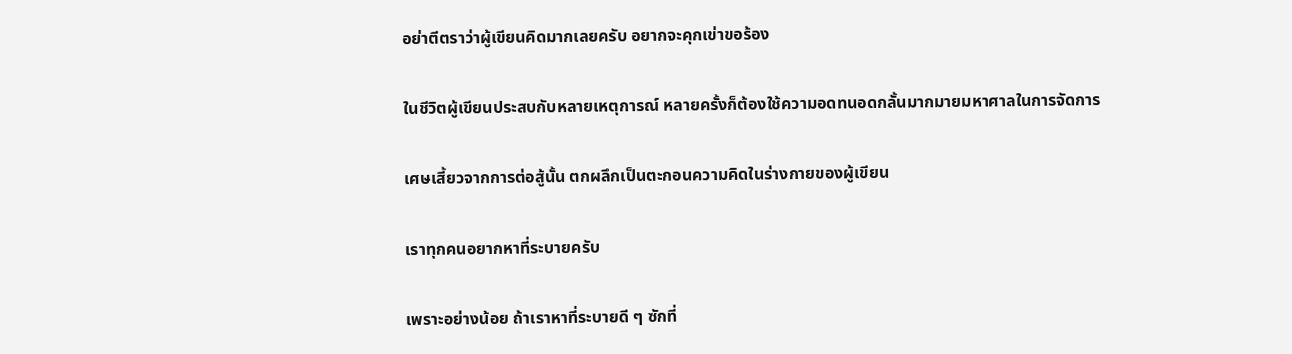อย่าตีตราว่าผู้เขียนคิดมากเลยครับ อยากจะคุกเข่าขอร้อง

ในชีวิตผู้เขียนประสบกับหลายเหตุการณ์ หลายครั้งก็ต้องใช้ความอดทนอดกลั้นมากมายมหาศาลในการจัดการ

เศษเสี้ยวจากการต่อสู้นั้น ตกผลึกเป็นตะกอนความคิดในร่างกายของผู้เขียน

เราทุกคนอยากหาที่ระบายครับ

เพราะอย่างน้อย ถ้าเราหาที่ระบายดี ๆ ซักที่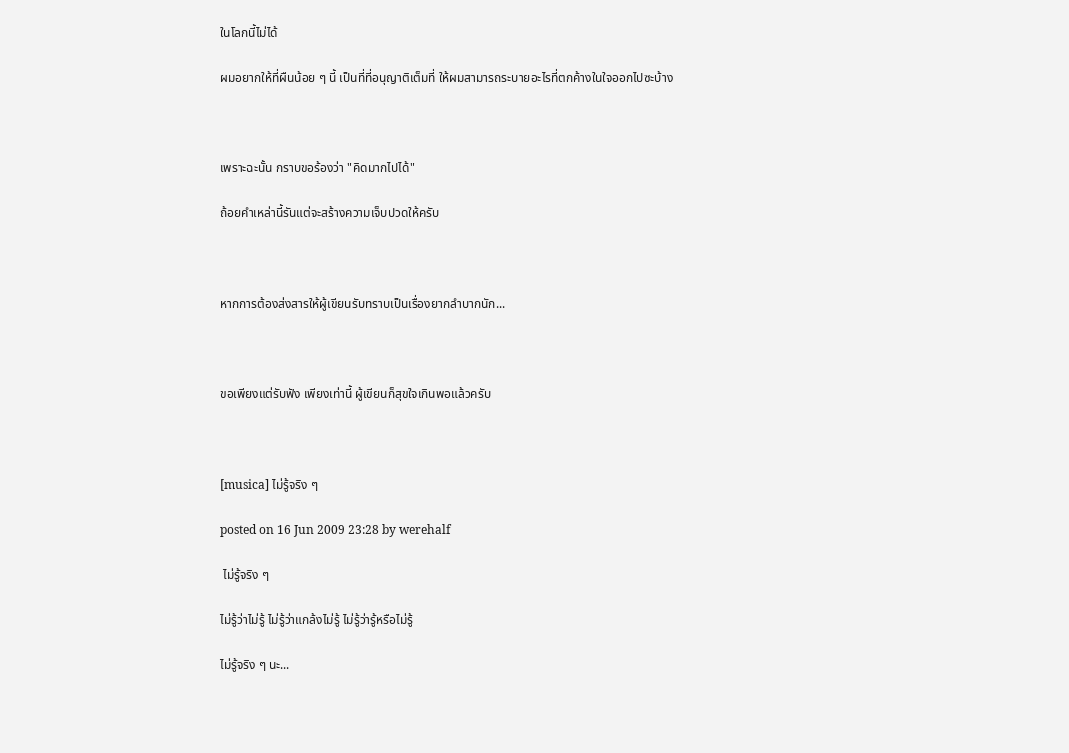ในโลกนี้ไม่ได้

ผมอยากให้ที่ผืนน้อย ๆ นี้ เป็นที่ที่อนุญาติเต็มที่ ให้ผมสามารถระบายอะไรที่ตกค้างในใจออกไปซะบ้าง



เพราะฉะนั้น กราบขอร้องว่า "คิดมากไปได้"

ถ้อยคำเหล่านี้รันแต่จะสร้างความเจ็บปวดให้ครับ



หากการต้องส่งสารให้ผู้เขียนรับทราบเป็นเรื่องยากลำบากนัก...



ขอเพียงแต่รับฟัง เพียงเท่านี้ ผู้เขียนก็สุขใจเกินพอแล้วครับ



[musica] ไม่รู้จริง ๆ

posted on 16 Jun 2009 23:28 by werehalf

 ไม่รู้จริง ๆ

ไม่รู้ว่าไม่รู้ ไม่รู้ว่าแกล้งไม่รู้ ไม่รู้ว่ารู้หรือไม่รู้

ไม่รู้จริง ๆ นะ...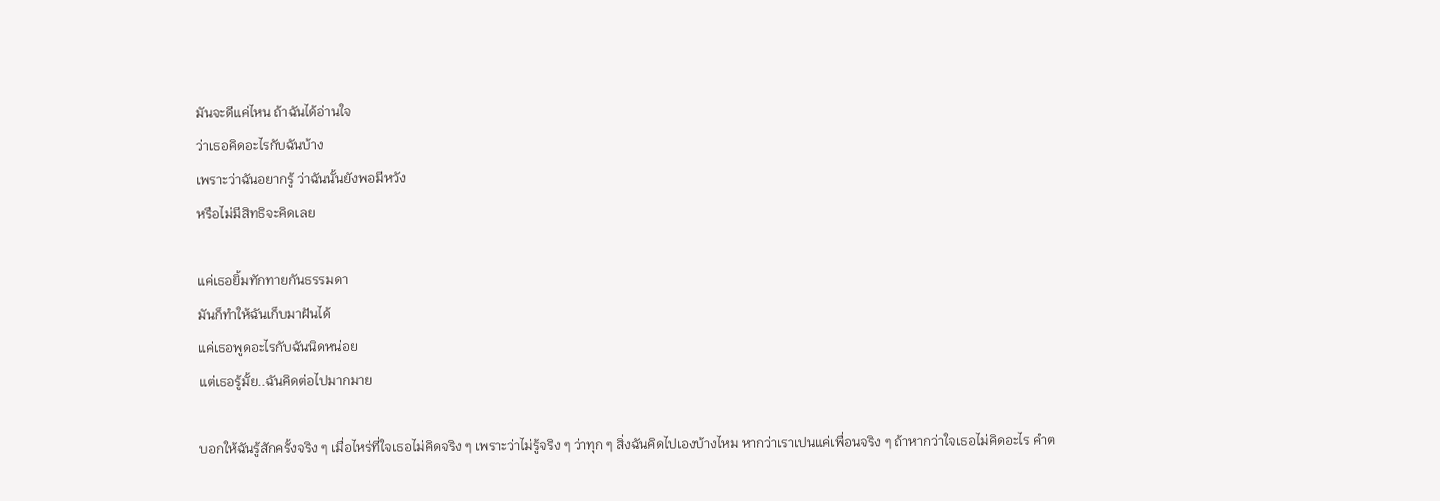มันจะดีแค่ไหน ถ้าฉันได้อ่านใจ
ว่าเธอคิดอะไรกับฉันบ้าง
เพราะว่าฉันอยากรู้ ว่าฉันนั้นยังพอมีหวัง
หรือไม่มีสิทธิจะคิดเลย

แค่เธอยิ้มทักทายกันธรรมดา
มันก็ทำให้ฉันเก็บมาฝันได้
แค่เธอพูดอะไรกับฉันนิดหน่อย
แต่เธอรู้มั้ย..ฉันคิดต่อไปมากมาย

บอกให้ฉันรู้สักครั้งจริง ๆ เมื่อไหร่ที่ใจเธอไม่คิดจริง ๆ เพราะว่าไม่รู้จริง ๆ ว่าทุก ๆ สิ่งฉันคิดไปเองบ้างไหม หากว่าเราเปนแค่เพื่อนจริง ๆ ถ้าหากว่าใจเธอไม่คิดอะไร คำต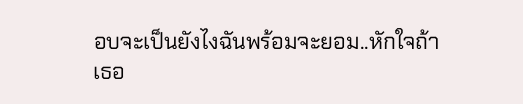อบจะเป็นยังไงฉันพร้อมจะยอม..หักใจถ้าเธอ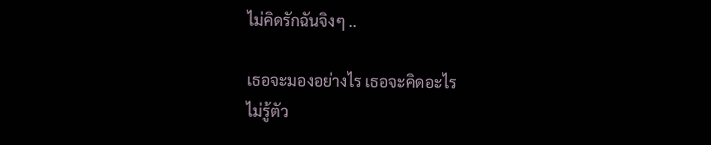ไม่คิดรักฉันจิงๆ ..

เธอจะมองอย่างไร เธอจะคิดอะไร
ไม่รู้ตัว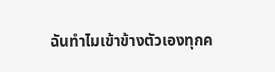ฉันทำไมเข้าข้างตัวเองทุกค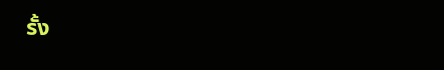รั้ง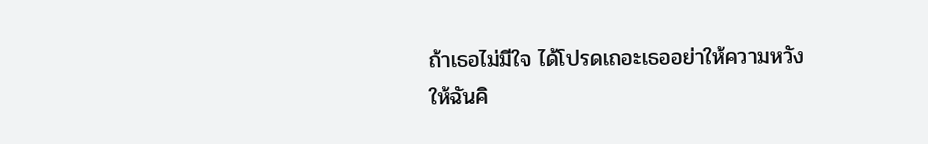ถ้าเธอไม่มีใจ ได้โปรดเถอะเธออย่าให้ความหวัง
ให้ฉันคิ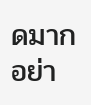ดมากอย่า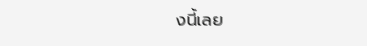งนี้เลย